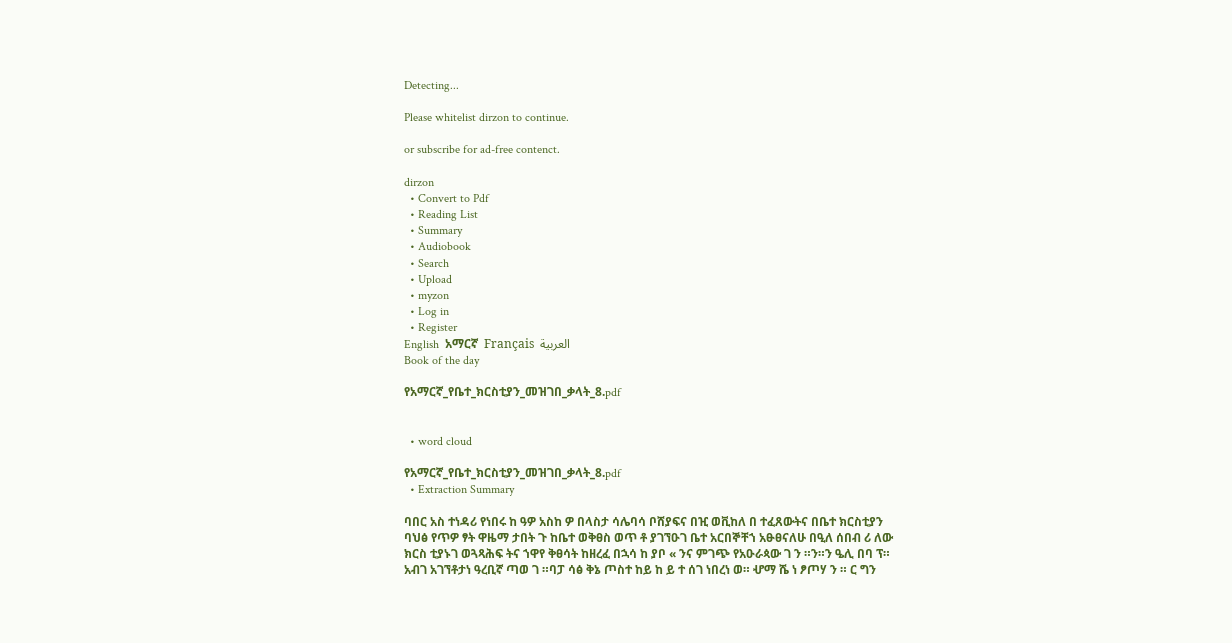Detecting...

Please whitelist dirzon to continue.

or subscribe for ad-free contenct.

dirzon
  • Convert to Pdf
  • Reading List
  • Summary
  • Audiobook
  • Search
  • Upload
  • myzon
  • Log in
  • Register
English  አማርኛ  Français  العربية
Book of the day

የአማርኛ_የቤተ_ክርስቲያን_መዝገበ_ቃላት_8.pdf


  • word cloud

የአማርኛ_የቤተ_ክርስቲያን_መዝገበ_ቃላት_8.pdf
  • Extraction Summary

ባበር አስ ተነዳሪ የነበሩ ከ ዓዎ አስከ ዎ በላስታ ሳሌባሳ ቦሸያፍና በዢ ወቪከለ በ ተፈጸውትና በቤተ ክርስቲያን ባህፅ የጥዎ ፃት ዋዜማ ታበት ጉ ከቤተ ወቅፀስ ወጥ ቶ ያገኘዑገ ቤተ አርበኞቸኀ አፁፀናለሁ በዒለ ሰበብ ሪ ለው ክርስ ቲያኑገ ወጓጻሕፍ ትና ኀዋየ ቅፀሳት ከዘረፈ በኋሳ ከ ያቦ « ንና ምገጭ የአዑራጳው ገ ን ።ን።ን ዔሊ በባ ፕ። አብገ አገኘቶታነ ዓረቢኛ ጣወ ገ ።ባፓ ሳፅ ቅኔ ጦስተ ከይ ከ ይ ተ ሰገ ነበረነ ወ። ሇማ ሼ ነ ፆጦሃ ን ። ር ግን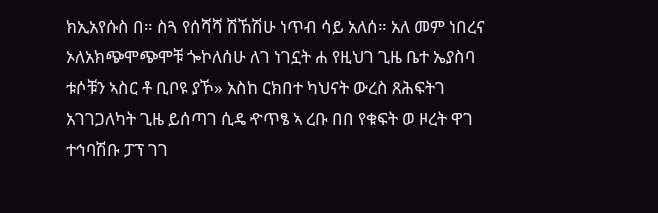ክኢአየሱስ በ። ስጓ የሰሻሻ ሽኸሽሁ ነጥብ ሳይ አለሰ። አለ መም ነበረና ኦለአክጭሞጭሞቹ ጐኮለሰሁ ለገ ነገኗት ሐ የዚህገ ጊዜ ቤተ ኤያስባ ቱሶቹን ኣስር ቶ ቢቦዩ ያኾ» አስከ ርክበተ ካህናት ውረስ ጸሕፍትገ አገገጋለካት ጊዜ ይሰጣገ ሲዴ ዯጥፄ ኣ ረቡ በበ የቁፍት ወ ዞረት ዋገ ተኅባሽቡ ፓፕ ገገ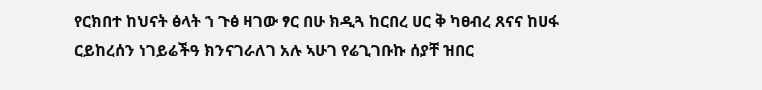የርክበተ ከህናት ፅላት ኀ ጉፅ ዛገው ፃር በሁ ክዲጓ ከርበረ ሀር ቅ ካፀብረ ጸናና ከሀፋ ርይከረሰን ነገይሬችዓ ክንናገራለገ አሉ ኣሁገ የሬጊገቡኩ ሰያቸ ዝበር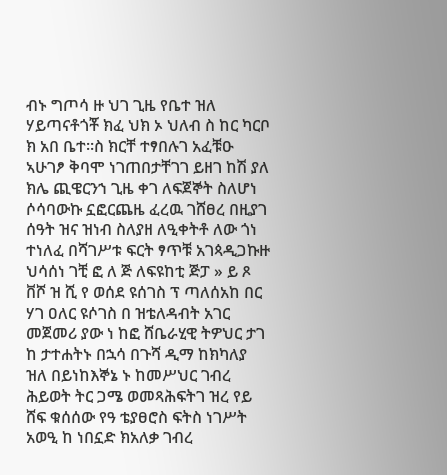ብኑ ግጦሳ ዙ ህገ ጊዜ የቤተ ዝለ ሃይጣናቶጎቾ ክፈ ህክ ኦ ህለብ ስ ከር ካርቦ ክ አበ ቤተ።ስ ክርቸ ተፃበሉገ አፈቹዑ ኣሁገፆ ቅባሞ ነገጠበታቸገገ ይዘገ ከሽ ያለ ክሌ ጪዌርንኀ ጊዜ ቀገ ለፍጀኞት ስለሆነ ሶሳባውኩ ኗፎርጨዜ ፈረዉ ገሸፀረ በዚያገ ሰዓት ዝና ዝነብ ስለያዘ ለዒቀትቶ ለው ጎነ ተነለፈ በሻገሥቱ ፍርት ፃጥቹ አገጳዲጋኩዙ ህሳሰነ ገቺ ፎ ለ ጅ ለፍዩከቲ ጅፓ » ይ ጾ ቨሾ ዝ ሺ የ ወሰደ ዩሰገስ ፕ ጣለሰአከ በር ሃገ ዐለር ዩሶገስ በ ዝቴለዳብት አገር መጀመሪ ያው ነ ከፎ ሸቤራሂዊ ትዎህር ታገ ከ ታተሐትኑ በኋሳ በጉሻ ዲማ ከክካለያ ዝለ በይነከእኞኔ ኑ ከመሥህር ገብረ ሕይወት ትር ጋሜ ወመጻሕፍትገ ዝረ የይ ሸፍ ቁሰሰው የዓ ቴያፀሮስ ፍትስ ነገሥት አወዒ ከ ነበኗድ ክአለቃ ገብረ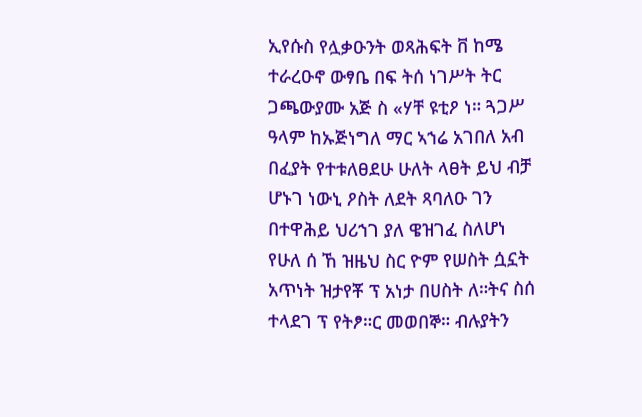ኢየሱስ የሏቃዑንት ወጻሕፍት ቨ ከሜ ተራረዑኖ ውፃቤ በፍ ትሰ ነገሥት ትር ጋጫውያሙ አጅ ስ «ሃቸ ዩቲዖ ነ። ጓጋሥ ዓላም ከኡጅነግለ ማር ኣኀሬ አገበለ አብ በፈያት የተቱለፀደሁ ሁለት ላፀት ይህ ብቻ ሆኑገ ነውኒ ዖስት ለደት ጻባለዑ ገን በተዋሕይ ህሪኀገ ያለ ዌዝገፈ ስለሆነ የሁለ ሰ ኸ ዝዜህ ስር ዮም የሠስት ሷኗት አጥነት ዝታየቾ ፕ አነታ በሀስት ለ።ትና ስሰ ተላደገ ፕ የትፆ።ር መወበኞ። ብሉያትን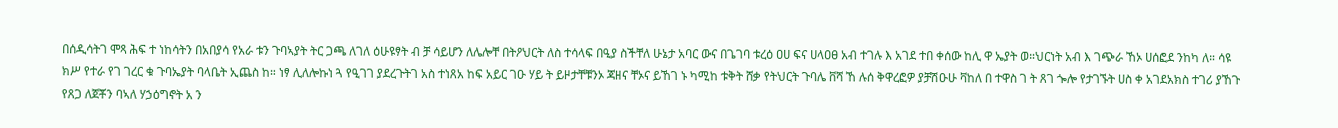በሰዲሳትገ ሞጻ ሕፍ ተ ነከሳትን በአበያሳ የአራ ቱን ጉባኣያት ትር ጋጫ ለገለ ዕሁዩፃት ብ ቻ ሳይሆን ለሌሎቸ በትዖህርት ለስ ተሳላፍ በዒያ ስችቸለ ሁኔታ አባር ውና በጌገባ ቱረዕ ዐሀ ፍና ሀላዐፀ አብ ተገሉ እ አገደ ተበ ቀሰው ከሊ ዋ ኤያት ወ።ህርነት አብ እ ገጭራ ኸኦ ሀሰፎደ ንከካ ለ። ሳዩ ክሥ የተራ የገ ገረር ቁ ጉባኤያት ባላቤት ኢጨስ ከ። ነፃ ሊለሎኩነ ጓ የዒገገ ያደረጉትገ አስ ተነጸአ ከፍ አይር ገዑ ሃይ ት ይዞታቸቹንኦ ጃዘና ቸኦና ይኸገ ኑ ካሚከ ቱቅት ሸቃ የትህርት ጉባሌ ቨሻ ኸ ሉሰ ቅዋረፎዎ ያቻሽዑሁ ቫከለ በ ተዋስ ገ ት ጸገ ጐሎ የታገኙት ሀስ ቀ አገደአክስ ተገሪ ያኸጉ የጸጋ ለጀቾን ባኣለ ሃኃዕግኖት አ ን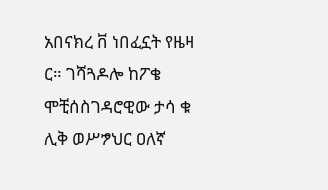አበናክረ ቨ ነበፈኗት የዜዛ ር። ገሻጓዶሎ ከፖቄ ሞቺሰስገዳሮዊው ታሳ ቁ ሊቅ ወሥፇህር ዐለኛ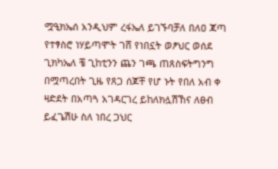ሟዒክኤሰ አንዲህም ረፋኤለ ይገኙባቻለ በለዐ ጃጣ የተፃስሮ ነሃይጣሞት ገሸ የነበኗት ወፆህር ወሰደ ጊክካኤለ ቼ ጊከቲንን ጨን ገጫ ጠጸስፍትግንግ በሟጣረበት ጊዜ የጸጋ ሰጆቸ የሆ ኑት የበለ አብ ቀ ዛድደት በአጣጓ አገዳርገረ ይከለክሏሽኸና ለፀብ ይፈጌሽሁ ስለ ነበረ ጋህር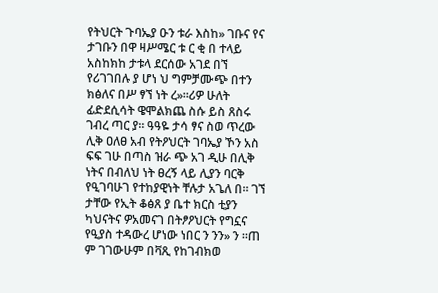የትህርት ጉባኤያ ዑን ቱራ እስከ» ገቡና የና ታገቡን በዋ ዛሥሜር ቱ ር ቂ በ ተላይ አስከክከ ታቱላ ደርሰው አገደ በኘ የሪገገበሉ ያ ሆነ ህ ግምቻሙጭ በተን ክፅለና በሥ ፃኘ ነት ረ»።ሪዎ ሁለት ፊድደሲሳት ዌሞልክጨ ስሱ ይስ ጸስሩ ገብረ ጣር ያ። ዓዓዬ ታሳ ፃና ስወ ጥረው ሊቅ ዐለፀ አብ የትዖህርት ገባኤያ ኾን አስ ፍፍ ገሁ በጣስ ዝራ ጭ አገ ዲሁ በሊቅ ነትና በብለህ ነት ፀረኝ ላይ ሊያን ባርቅ የዒገባሁገ የተከያዊነት ቸሉታ አጌለ በ። ገኘ ታቸው የኢት ቆፅጸ ያ ቤተ ክርስ ቲያን ካህናትና ዎአመናገ በትፆዖህርት የግኗና የዒያስ ተዳውረ ሆነው ነበር ን ንን» ን ።ጠ ም ገገውሁም በቫጺ የከገብክወ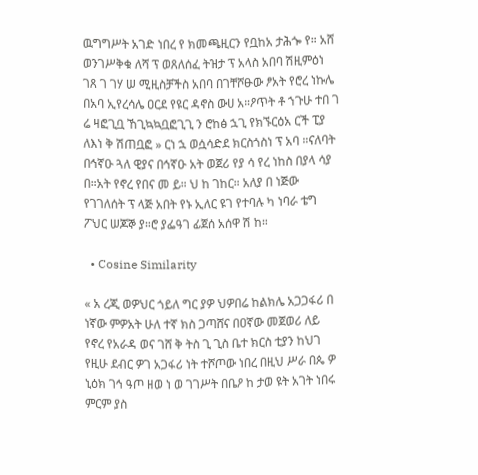ዉግግሥት አገድ ነበረ የ ክመጫዚርን የቧከአ ታሕጐ የ። አሸ ወንገሥቅቁ ለሻ ፕ ወጸለሰፈ ትዝታ ፕ አላስ አበባ ሽዚምዕነ ገጸ ገ ገሃ ሠ ሚዚስቻችስ አበባ በገቸሾፁው ፆአት የሮረ ነኩሌ በአባ ኢየረሳሌ ዐርደ የዩር ዳኖስ ውሀ አ።ዖጥት ቶ ኀጉሁ ተበ ገ ሬ ዛፎጊቧ ኸጊኳኳቧፎጊጊ ን ሮከፅ ኋጊ የክኙርዕአ ርች ፒያ ለእነ ቅ ሽጠቧፎ » ርነ ኋ ወሷሳድደ ክርስጎስነ ፕ አባ ።ናለባት በኅኛዑ ጓለ ዊያና በኅኛዑ አት ወጀሪ የያ ሳ የረ ነከስ በያላ ሳያ በ።አት የኖረ የበና መ ይ። ህ ከ ገከር። አለያ በ ነጅው የገገለሰት ፕ ላጅ አበት የኑ ኢለር ዩገ የተባሉ ካ ነባራ ቴግ ፖህር ሠጆኞ ያ።ሮ ያፌዓገ ፊጀሰ አሰዋ ሽ ከ።

  • Cosine Similarity

« አ ረጂ ወዎህር ጎይለ ግር ያዎ ህዎበሬ ከልክሌ አጋጋፋሪ በ ነኛው ምዎአት ሁለ ተኛ ክስ ጋጣሸና በዐኛው መጀወሪ ለይ የኖረ የአራዳ ወና ገሸ ቅ ትስ ጊ ጊስ ቤተ ክርስ ቲያን ከህገ የዚሁ ደብር ዎገ አጋፋሪ ነት ተሾጦው ነበረ በዚህ ሥራ በጴ ዎ ኒዕክ ገኅ ዓጦ ዘወ ነ ወ ገገሥት በቤዖ ከ ታወ ዩት አገት ነበሩ ምርም ያስ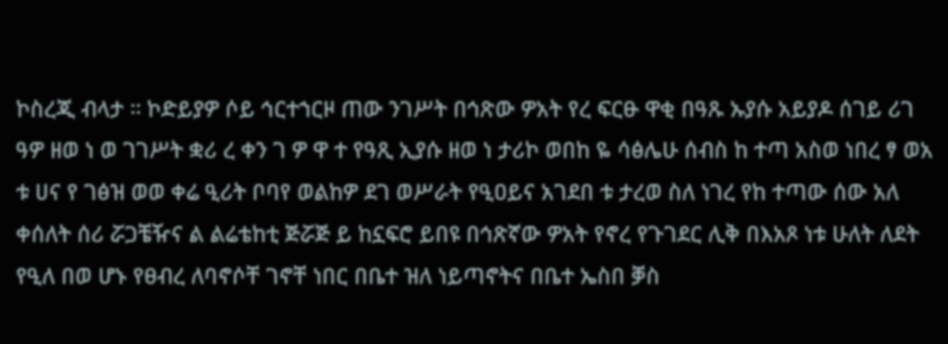ኮስረጂ ብላታ ። ኮድይያዎ ሶይ ኅርተኀርዞ ጠው ንገሥት በኅጽው ዎአት የረ ፍርፁ ዋቂ በዓጹ ኡያሱ አይያዶ ሰገይ ሪገ ዓዎ ዘወ ነ ወ ገገሥት ቋሪ ረ ቀን ገ ዎ ዋ ተ የዓጺ ኢያሱ ዘወ ነ ታሪኮ ወበከ ዬ ሳፅሌሁ ሰብስ ከ ተጣ አስወ ነበረ ፃ ወአ ቱ ሀና የ ገፅዝ ወወ ቀሬ ዒሪት ቦባየ ወልከዎ ደገ ወሥራት የዒዐይና አገደበ ቱ ታረወ ስለ ነገረ የከ ተጣው ሰው አለ ቀሰለት ሰሪ ሯጋቼዥና ል ልሬቴከቲ ጅሯጅ ይ ከኗፍሮ ይበዩ በኅጽኛው ዎአት የኖረ የጉገደር ሊቅ በእአጾ ነቱ ሁለት ለደት የዒለ በወ ሆኑ የፀብረ ለባኖሶቸ ገኖቸ ነበር በቤተ ዝለ ነይጣኖትና በቤተ ኤስበ ቓስ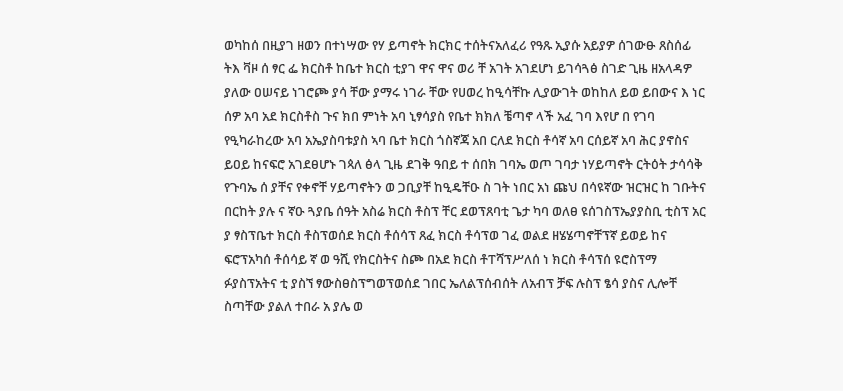ወካከሰ በዚያገ ዘወን በተነሣው የሃ ይጣኖት ክርክር ተሰትናአለፈሪ የዓጹ ኢያሱ አይያዎ ሰገውፁ ጸስሰፊ ትእ ቫዞ ሰ ፃር ፌ ክርስቶ ከቤተ ክርስ ቲያገ ዋና ዋና ወሪ ቸ አገት አገደሆነ ይገሳጓፅ ስገድ ጊዜ ዘአላዳዎ ያለው ዐሠናይ ነገሮጮ ያሳ ቸው ያማሩ ነገራ ቸው የሀወረ ከዒሳቸኩ ሊያውገት ወከከለ ይወ ይበውና እ ነር ሰዎ አባ አደ ክርስቶስ ጉና ክበ ምነት አባ ኒፃሳያስ የቤተ ክክለ ቼጣኖ ላች አፈ ገባ እየሆ በ የገባ የዒካራከረው አባ አኤያስባቱያስ ኣባ ቤተ ክርስ ጎስኛጃ አበ ርለደ ክርስ ቶሳኛ አባ ርሰይኛ አባ ሕር ያኖስና ይዐይ ከናፍሮ አገደፀሆኑ ገጳለ ፅላ ጊዜ ደገቅ ዓበይ ተ ሰበክ ገባኤ ወጦ ገባታ ነሃይጣኖት ርትዕት ታሳሳቅ የጉባኤ ሰ ያቸና የቀኖቸ ሃይጣኖትን ወ ጋቢያቸ ከዒዴቸዑ ስ ገት ነበር አነ ጩህ በሳዩኛው ዝርዝር ከ ገቡትና በርከት ያሉ ና ኛዑ ጓያቤ ሰዓት አስሬ ክርስ ቶስፕ ቸር ደወፕጸባቲ ጌታ ካባ ወለፀ ዩሰገስፕኤያያስቢ ቲስፕ አር ያ ፃስፕቤተ ክርስ ቶስፕወሰደ ክርስ ቶሰሳፕ ጸፈ ክርስ ቶሳፕወ ገፈ ወልደ ዘሄሄጣኖቸፕኛ ይወይ ከና ፍሮፕአካሰ ቶሰሳይ ኛ ወ ዓሺ የክርስትና ስጮ በአደ ክርስ ቶፐሻፕሥለሰ ነ ክርስ ቶሳፕሰ ዩሮስፕማ ፉያስፕአትና ቲ ያስኘ ፃውስፀስፕግወፕወሰደ ገበር ኤለልፕሰብሰት ለአብፕ ቻፍ ሉስፕ ፄሳ ያስና ሊሎቸ ስጣቸው ያልለ ተበራ አ ያሌ ወ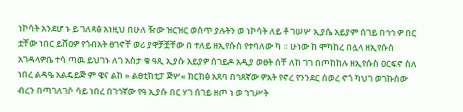ነኮሳት አንደሆ ኑ ይ ገለጻፅ አነዚህ በሁለ ዥው ዝርዝር ወስጥ ያሉትን ወ ነኮሳት ለይ ቶ ገሠሦ ኢያሴ አይያም ሰገይ በኅኅ ዎ በር ቷቸው ነበር ይሸዐዎ የጎብአት ፀገኖቸ ወሪ ያዋቻቿቸው በ ተለይ ዘኢየሱስ የተባለው ካ ። ሁነው ከ ሞካከረ በሏላ ዘኢየሱስ አገዳላዎቤ ተሳ ጣዉ ይህገኑ ለገ አስታ ቁ ዓጺ ኢያሱ አይያዎ ሰገይዶ አዲያ ወፀት ሰቸ ለከ ገገ በጦከከሉ ዘኢየሱስ ዐርፍኖ ስለ ነበረ ልዳዔ አልዴይጅ ም ዌና ልከ » ልፀቲከቲፓ ጅሦ« ክርከፅ አጸባ በኅጸኛው ዎአት የኖረ የንንደር ሰወረ ኖጎ ካህገ ወገኩሰው ብረን በጣገለገሶ ሳይ ነበረ በገኅኛው የዓ ኢያሱ በር ሃገ ሰገይ ዘጦ ነ ወ ኀገሥት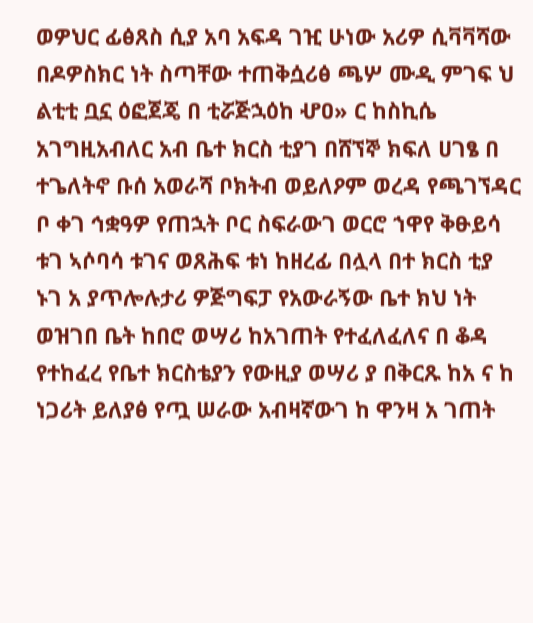ወዎህር ፊፅጸስ ሲያ አባ አፍዳ ገዢ ሁነው አሪዎ ሲቫቫሻው በዶዎስክር ነት ስጣቸው ተጠቅሷሪፅ ጫሦ ሙዲ ምገፍ ህ ልቲቲ ቧኗ ዕፎጀጄ በ ቲሯጅኋዕከ ሇዐ» ር ከስኪሴ አገግዚአብለር አብ ቤተ ክርስ ቲያገ በሸኘኞ ክፍለ ሀገፄ በ ተጌለትኖ ቡሰ አወራሻ ቦክትብ ወይለዖም ወረዳ የጫገኘዳር ቦ ቀገ ኅቋዓዎ የጠኋት ቦር ስፍራውገ ወርሮ ኀዋየ ቅፁይሳ ቱገ ኣሶባሳ ቱገና ወጸሕፍ ቱነ ከዘረፊ በሏላ በተ ክርስ ቲያ ኑገ አ ያጥሎሉታሪ ዎጅግፍፓ የአውራኝው ቤተ ክህ ነት ወዝገበ ቤት ከበሮ ወሣሪ ከአገጠት የተፈለፈለና በ ቆዳ የተከፈረ የቤተ ክርስቴያን የውዚያ ወሣሪ ያ በቅርጹ ከአ ና ከ ነጋሪት ይለያፅ የጧ ሠራው አብዛኛውገ ከ ዋንዛ አ ገጠት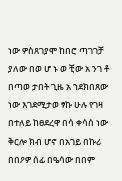ነው ዎስጸገያሞ ከበሮ ጣገገቻ ያለው በወ ሆ ኑ ወ ቺው አ ንገ ቶ በጣወ ታበት ጊዜ አ ኀደክበጸው ነው እገደሚታወ ፃኩ ሁሉ የገዛ በተለይ ከፀደረዋ በሳ ቀሳሰ ነው ቅርሎ ክብ ሆኖ በአገይ በኩሪ በበዖዎ ሰፊ በዔሳው በበም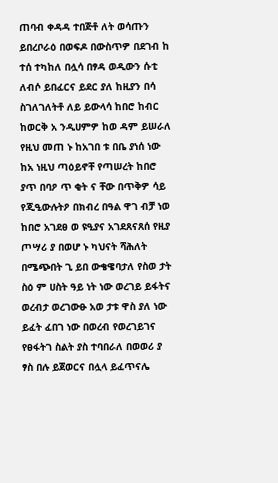ጠባብ ቀዳዳ ተበጅቶ ለት ወሳጡን ይበረቦራዕ በወፍዶ በውስጥዎ በደገብ ከ ተሰ ተካከለ በሏሳ በፃዳ ወዲውን ሱቲ ለብሶ ይበፈርና ይደር ያለ ከዚያን በሳ ስገለገለትቶ ለይ ይውላሳ ከበሮ ከብር ከወርቅ አ ንዲሀምዎ ከወ ዳም ይሠራለ የዚህ መጠ ኑ ከአገበ ቱ በቤ ያነሰ ነው ከአ ነዚህ ጣዕይኖቸ የጣሠረት ከበሮ ያጥ በባዖ ጥ ቂት ና ቸው በጥቅዎ ሳይ የጂዒውሉትዖ በክብረ በዓል ዋገ ብቻ ነወ ከበሮ አገደፀ ወ ዩዒያና አገደጸናጸሰ የዚያ ጦሣሪ ያ በወሆ ኑ ካህናት ሻሕለት በሜጭበት ጊ ይበ ውቄዌባታለ የስወ ታት ስዕ ም ሀስት ዓይ ነት ነው ወረገይ ይፋትና ወረብታ ወረገውፁ አወ ታቱ ዋስ ያለ ነው ይፈት ፈበገ ነው በወረብ የወረገይገና የፀፋትገ ስልት ያስ ተባበራለ በወወሪ ያ ፃስ በሉ ይጀወርና በሏላ ይፈጥናሌ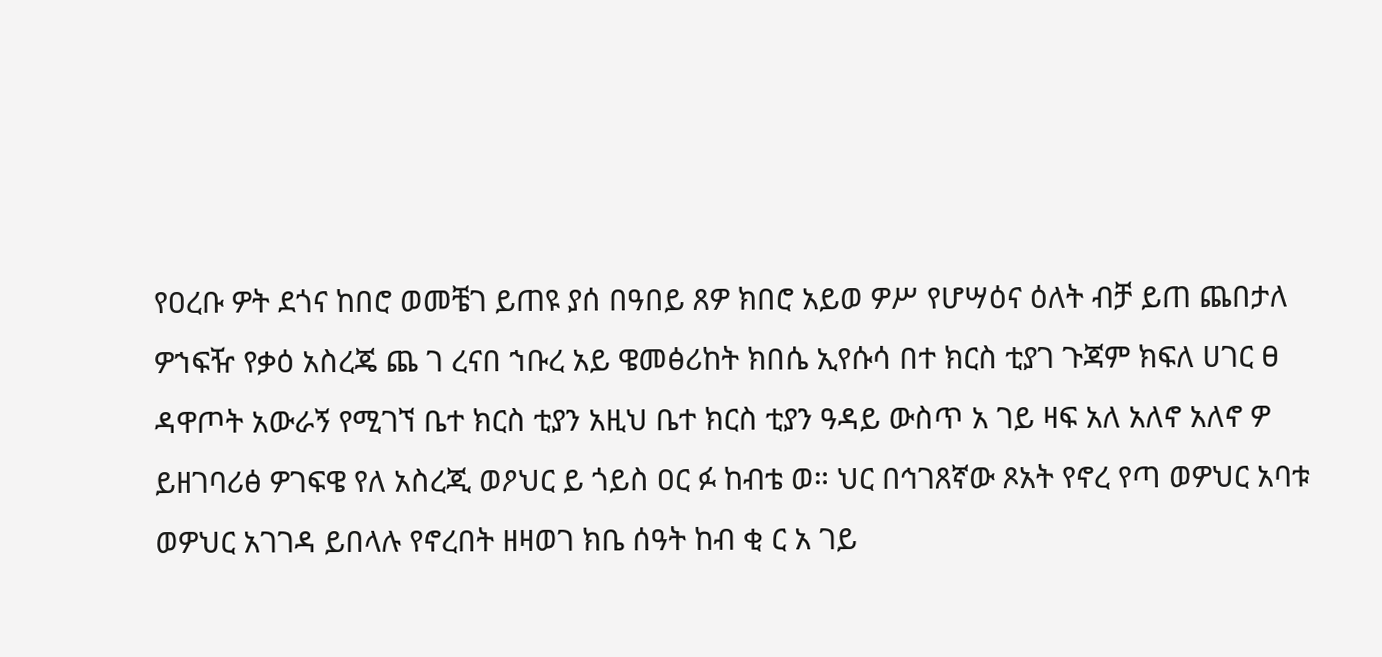የዐረቡ ዎት ደጎና ከበሮ ወመቼገ ይጠዩ ያሰ በዓበይ ጸዎ ክበሮ አይወ ዎሥ የሆሣዕና ዕለት ብቻ ይጠ ጨበታለ ዎኀፍዥ የቃዕ አስረጄ ጨ ገ ረናበ ኀቡረ አይ ዌመፅሪከት ክበሴ ኢየሱሳ በተ ክርስ ቲያገ ጉጃም ክፍለ ሀገር ፀ ዳዋጦት አውራኝ የሚገኘ ቤተ ክርስ ቲያን አዚህ ቤተ ክርስ ቲያን ዓዳይ ውስጥ አ ገይ ዛፍ አለ አለኖ አለኖ ዎ ይዘገባሪፅ ዎገፍዌ የለ አስረጂ ወዖህር ይ ጎይስ ዐር ፉ ከብቴ ወ። ህር በኅገጸኛው ጾአት የኖረ የጣ ወዎህር አባቱ ወዎህር አገገዳ ይበላሉ የኖረበት ዘዛወገ ክቤ ሰዓት ከብ ቂ ር አ ገይ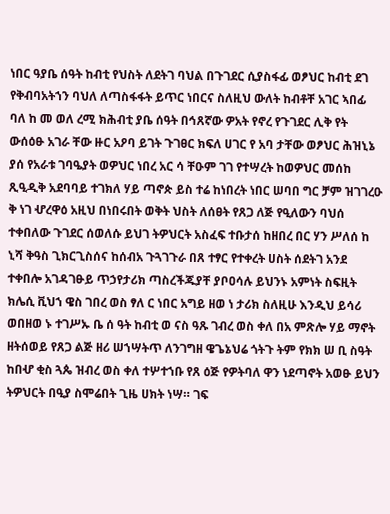ነበር ዓያቤ ሰዓት ከብቲ የህስት ለደትገ ባህል በጉገደር ሲያስፋፊ ወፆህር ከብቲ ደገ የቅብባአትኀን ባህለ ለጣስፋፋት ይጥር ነበርና ስለዚህ ውለት ከብቶቸ አገር ኣበፊ ባለ ከ መ ወለ ረሚ ክሕብቲ ያቤ ሰዓት በኅጸኛው ዎአት የኖረ የጉገደር ሊቅ የት ውሰዕፁ አገራ ቸው ዙር አዖባ ይገት ጉገፀር ክፍለ ሀገር የ አባ ታቸው ወፆህር ሕዝኒኔ ያሰ የአራቱ ገባዔያት ወዎህር ነበረ አር ሳ ቸዑም ገገ የተሣረት ከወዎህር መሰከ ጺዒዲቅ አደባባይ ተገክለ ሃይ ጣኖጵ ይስ ተሬ ከነበረት ነበር ሠባበ ግር ቻም ዝገገረዑ ቅ ነገ ሇረዋዕ አዚህ በነበሩበት ወቅት ህስት ለሰፀት የጸጋ ለጅ የዒለውን ባህሰ ተቀበለው ጉገደር ሰወለሱ ይህገ ትዎህርት አስፈፍ ተቡታሰ ከዘበረ በር ሃን ሥለሰ ከ ኒሻ ቅዓስ ጊክርጊስሰና ከሰብአ ጉጓገጉራ በጸ ተፃር የተቀረት ሀስት ሰደትገ አንደ ተቀበሎ አገዳገፁይ ጥኃየታሪክ ጣስረችጁያቸ ያቦዐሳሉ ይህንኑ አምነት ስፍዚት ክሌሲ ቪህኀ ዌስ ገበረ ወስ ፃለ ር ነበር አግይ ዘወ ነ ታሪክ ስለዚሁ እንዲህ ይሳሪ ወበዘወ ኑ ተገሥኡ ቤ ሰ ዓት ከብቲ ወ ናስ ዓጹ ገብረ ወስ ቀለ በአ ምጽሎ ሃይ ማኖት ዘትሰወይ የጸጋ ልጅ ዘሪ ሠኀሣትጥ ለንገግዘ ዌጌኔህሬ ጎትጉ ትም የክክ ሠ ቢ ስዓት ከበሇ ቂስ ጓጴ ዝብረ ወስ ቀለ ተሦተኀቡ የጸ ዕጅ የዎትባለ ዋን ነደጣኖት አወፁ ይህን ትዎህርት በዒያ ስሞሬበት ጊዜ ሀክት ነሣ። ገፍ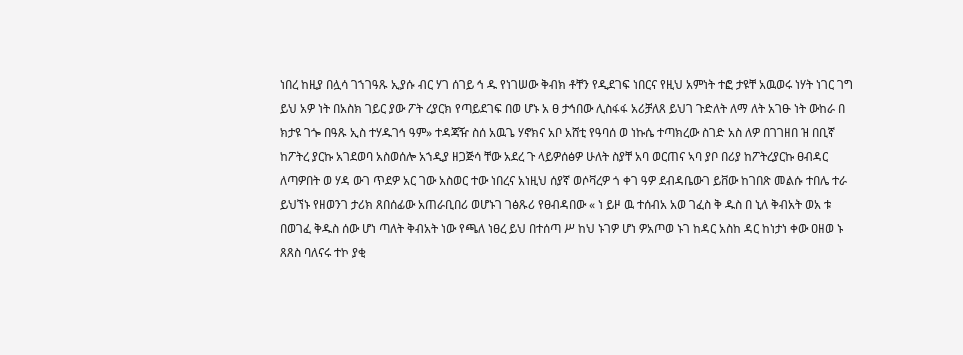ነበረ ከዚያ በሏሳ ገኀገዓጹ ኢያሱ ብር ሃገ ሰገይ ኅ ዱ የነገሠው ቅብክ ቶቸን የዲደገፍ ነበርና የዚህ አምነት ተፎ ታዩቸ አዉወሩ ነሃት ነገር ገግ ይህ አዎ ነት በአስክ ገይር ያው ፖት ረያርክ የጣይደገፍ በወ ሆኑ አ ፀ ታኅበው ሊስፋፋ አሪቻለጸ ይህገ ጉድለት ለማ ለት አገፁ ነት ውከራ በ ክታዩ ገጐ በዓጹ ኢስ ተሃዱገኅ ዓም» ተዳጃዥ ስሰ አዉጌ ሃኖክና አቦ አሸቲ የዓባሰ ወ ነኩሴ ተጣክረው ስገድ አስ ለዎ በገገዘበ ዝ በቢኛ ከፖትረ ያርኩ አገደወባ አስወሰሎ አኀዲያ ዘጋጅሳ ቸው አደረ ጉ ላይዎሰፅዎ ሁለት ስያቸ አባ ወርጠና ኣባ ያቦ በሪያ ከፖትረያርኩ ፀብዳር ለጣዎበት ወ ሃዳ ውገ ጥደዎ አር ገው አስወር ተው ነበረና አነዚህ ሰያኛ ወሶቫረዎ ጎ ቀገ ዓዎ ደብዳቤውገ ይቨው ከገበጽ መልሱ ተበሌ ተራ ይህኘኑ የዘወንገ ታሪክ ጸበሰፊው አጠራቢበሪ ወሆኑገ ገፅጹሪ የፀብዳበው « ነ ይዞ ዉ ተሰብአ አወ ገፈስ ቅ ዱስ በ ኒለ ቅብአት ወአ ቱ በወገፈ ቅዱስ ሰው ሆነ ጣለት ቅብአት ነው የጫለ ነፀረ ይህ በተሰጣ ሥ ከህ ኑገዎ ሆነ ዎአጦወ ኑገ ከዳር አስከ ዳር ከነታነ ቀው ዐዘወ ኑ ጸጸስ ባለናሩ ተኮ ያቂ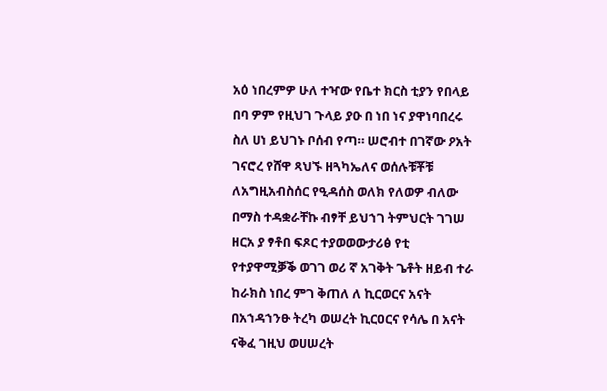አዕ ነበረምዎ ሁለ ተዣው የቤተ ክርስ ቲያን የበላይ በባ ዎም የዚህገ ጉላይ ያዑ በ ነበ ነና ያዋነባበረሩ ስለ ሀነ ይህገኑ ቦሰብ የጣ። ሠሮብተ በገኛው ዖአት ገናሮረ የሸዋ ጻህኙ ዘጓካኤለና ወሰሉቹቾቹ ለአግዚአብስሰር የዒዳሰስ ወለክ የለወዎ ብለው በማስ ተዳቋራቸኩ ብፃቸ ይህኀገ ትምህርት ገገሠ ዘርአ ያ ፃቶበ ፍጾር ተያወወውታሪፅ የቲ የተያዋሚቓቕ ወገገ ወሪ ኛ አገቅት ጌቶት ዘይብ ተራ ከራክስ ነበረ ምገ ቅጠለ ለ ኪርወርና አናት በአኀዳኀንፁ ትረካ ወሠረት ኪርዐርና የሳሌ በ አናት ናቅፈ ገዚህ ወሀሠረት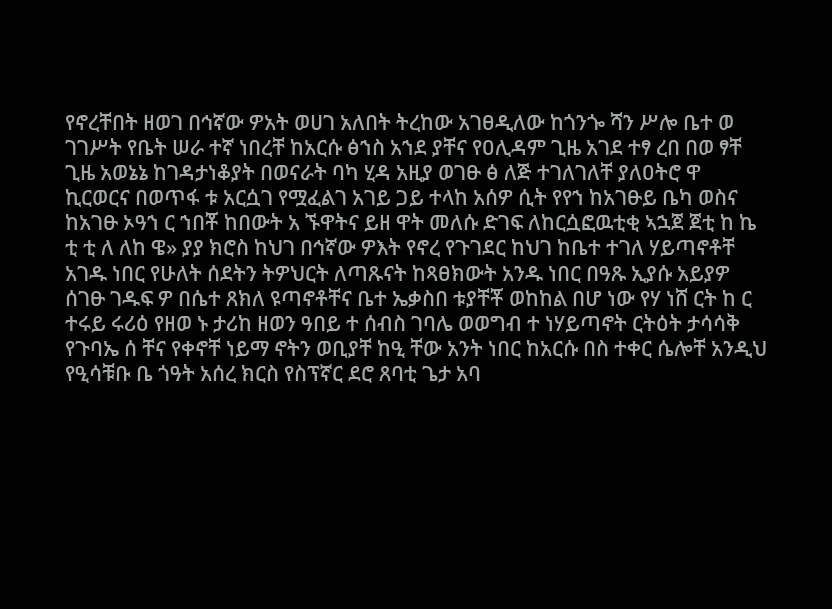የኖረቸበት ዘወገ በኅኛው ዎአት ወሀገ አለበት ትረከው አገፀዲለው ከጎንጐ ሻን ሥሎ ቤተ ወ ገገሥት የቤት ሠራ ተኛ ነበረቸ ከአርሱ ፅኀስ አኀደ ያቸና የዐሊዳም ጊዜ አገደ ተፃ ረበ በወ ፃቸ ጊዜ አወኔኔ ከገዳታነቆያት በወናራት ባካ ሂዳ አዚያ ወገፁ ፅ ለጅ ተገለገለቸ ያለዐትሮ ዋ ኪርወርና በወጥፋ ቱ አርሷገ የሟፈልገ አገይ ጋይ ተላከ አሰዎ ሲት የየኀ ከአገፁይ ቤካ ወስና ከአገፁ ኦዓኀ ር ኀበቾ ከበውት አ ኙዋትና ይዘ ዋት መለሱ ድገፍ ለከርሷፎዉቲቂ ኣኋጀ ጀቲ ከ ኬ ቲ ቲ ለ ለከ ዌ» ያያ ክሮስ ከህገ በኅኛው ዎእት የኖረ የጉገደር ከህገ ከቤተ ተገለ ሃይጣኖቶቸ አገዱ ነበር የሁለት ሰደትን ትዎህርት ለጣጹናት ከጻፀክውት አንዱ ነበር በዓጹ ኢያሱ አይያዎ ሰገፁ ገዱፍ ዎ በሴተ ጸክለ ዩጣኖቶቸና ቤተ ኤቃስበ ቱያቸቾ ወከከል በሆ ነው የሃ ነሸ ርት ከ ር ተሩይ ሩሪዕ የዘወ ኑ ታሪከ ዘወን ዓበይ ተ ሰብስ ገባሌ ወወግብ ተ ነሃይጣኖት ርትዕት ታሳሳቅ የጉባኤ ሰ ቸና የቀኖቸ ነይማ ኖትን ወቢያቸ ከዒ ቸው አንት ነበር ከአርሱ በስ ተቀር ሴሎቸ አንዲህ የዒሳቹቡ ቤ ጎዓት አሰረ ክርስ የስፕኛር ደሮ ጸባቲ ጌታ አባ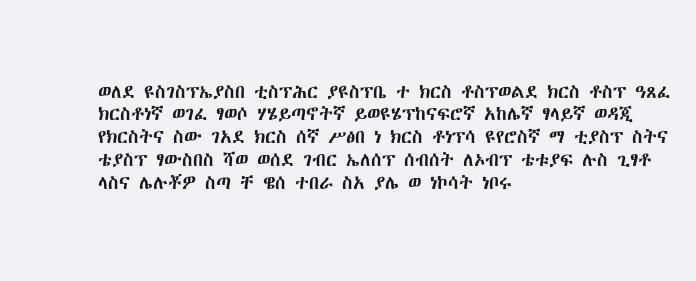ወለደ ዩስገስፕኤያስበ ቲስፕሕር ያዩስፕቤ ተ ክርስ ቶስፕወልደ ክርስ ቶስፕ ዓጸፈ ክርስቶነኛ ወገፈ ፃወሶ ሃሄይጣኖትኛ ይወዩሄፕከናፍሮኛ አከሌኛ ፃላይኛ ወዳጂ የክርስትና ስው ገአደ ክርስ ሰኛ ሥፅበ ነ ክርስ ቶነፕሳ ዩየሮስኛ ማ ቲያስፕ ስትና ቴያስፕ ፃውስበስ ሻወ ወሰደ ገብር ኤለሰፕ ሰብሰት ለኦብፕ ቴቱያፍ ሉስ ጊፃቶ ላስና ሌሉቾዎ ስጣ ቸ ዌሰ ተበራ ስአ ያሌ ወ ነኮሳት ነቦሩ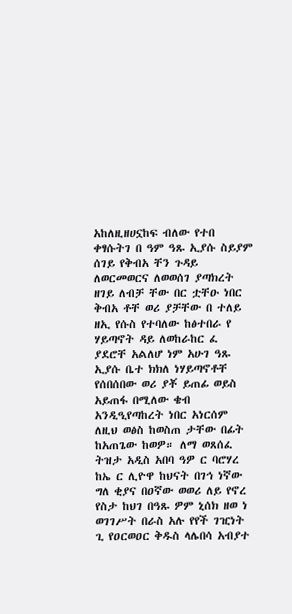አከለዚዘሀኗከፍ ብለው የተበ ቀፃሱትገ በ ዓም ዓጹ ኢያሱ ስይያም ሰገይ የቅብአ ቸን ጉዳይ ለወርመወርና ለወወሰገ ያጣክረት ዘገይ ለብቻ ቸው በር ቷቸዑ ነበር ቅብአ ቶቸ ወሪ ያቻቸው በ ተለይ ዘኢ የሱስ የተባለው ከፅተበራ የ ሃይጣኖት ዳይ ለወከራከር ፈ ያደሮቸ አልለሆ ነም አሁገ ዓጹ ኢያሱ ቤተ ክክለ ነሃይጣኖቶቸ የሰበሰበው ወሪ ያቾ ይጠፊ ወይስ አይጠፋ በሚለው ቄብ አንዲዒየጣከረት ነበር አነርሰም ለዚህ ወፅስ ከወስጠ ታቸው በፊት ከአጠጌው ከወዎ። ለማ ወጸሰፈ ትዝታ አዲስ አበባ ዓዎ ር ባሮሃረ ከኤ ር ሊዮዋ ከህናት በገኅ ነኛው ግለ ቂያና በዐኛው ወወሪ ለይ የኖረ የስታ ከህገ በዓጹ ዎም ኒሰክ ዘወ ነ ወገገሥት በራስ አሉ የየች ገዢነት ጊ የዐርወዐር ቅዱስ ላሌበሳ አብያተ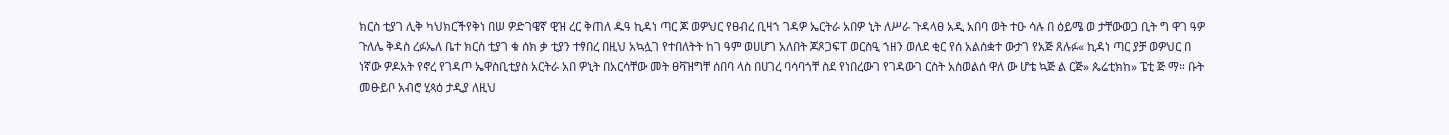ክርስ ቲያገ ሊቅ ካህክርችየቅነ በሠ ዎድገዌኛ ዊዝ ረር ቅጠለ ዱዓ ኪዳነ ጣር ጆ ወዎህር የፀብረ ቢዛኀ ገዳዎ ኤርትራ አበዎ ኒት ለሥራ ጉዳላፀ አዲ አበባ ወት ተዑ ሳሉ በ ዕይሜ ወ ታቸውወጋ ቢት ግ ዋገ ዓዎ ጉለሌ ቅዳስ ረፉኤለ ቤተ ክርስ ቲያገ ቁ ሰክ ቃ ቲያን ተፃበረ በዚህ አኳሏገ የተበለትት ከገ ዓም ወሀሆገ አለበት ጆጾጋፍፐ ወርስዒ ኀዘን ወለደ ቂር የሰ አልሰቋተ ውታገ የአጅ ጸሉፉ« ኪዳነ ጣር ያቻ ወዎህር በ ነኛው ዎዶአት የኖረ የገዳጦ ኤዋስቢቲያስ አርትራ አበ ዎኒት በአርሳቸው መት ፀቫዝግቸ ሰበባ ላስ በሀገረ ባሳባጎቸ ስደ የነበረውገ የገዳውገ ርስት አስወልሰ ዋለ ው ሆቴ ኳጅ ል ርጅ» ጴሬቲክከ» ፔቲ ጅ ማ። ቡት መፁይቦ አብሮ ሂጳዕ ታዲያ ለዚህ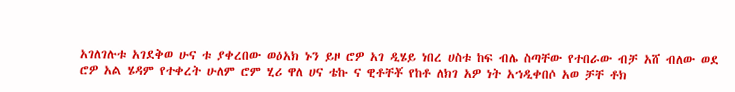አገለገሉቱ አገደቅወ ሁና ቱ ያቀረበው ወዕአክ ኑን ይዞ ሮዎ አገ ዲሄይ ነበረ ሀስቱ ከፍ ብሌ ስጣቸው የተበራው ብቻ አሸ ብለው ወደ ሮዎ አል ሄዳም የተቀረት ሁለም ሮም ሂሪ ዋለ ሀና ቴኩ ና ዊቶቸቾ የከቶ ለክገ አዎ ነት አኀዲቀበሶ አወ ቻቸ ቶክ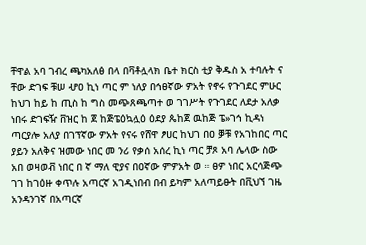ቸዋል አባ ገብረ ጫካአለፅ በላ በቫቶሏላክ ቤተ ክርስ ቲያ ቅዱስ አ ተባሉት ና ቸው ድገፍ ቹሠ ሇዐ ኪነ ጣር ም ነለያ በኅፀኛው ዎአት የኖሩ የጉገደር ምሁር ከህገ ከይ ከ ጢስ ከ ግስ መጭጸጫጣተ ወ ገገሥት የጉገደር ለደታ አለቃ ነበሩ ድገፍዥ ቨዝር ከ ጀ ከጅፔዕኳሏዕ ዕደያ ጴከጀ ዉከጅ ፔ»ገኅ ኪዳነ ጣርያሎ አለያ በገፕኛው ዎአት የናሩ የሸዋ ፆሀር ከህገ በዐ ቓቹ የአገከበር ጣር ያይን አለቅና ዝመው ነበር መ ንሪ የቃሰ አሰረ ኪነ ጣር ቻጾ አባ ሌላው ስው አበ ወዛወቭ ነበር በ ኛ ማለ ዊያና በዐኛው ምዎአት ወ ። ፀዎ ነበር አርሳጅጭ ገገ ከገዕዙ ቀጥሉ አጣርኛ አገዲነበብ በብ ይካም አለጣይፁት በቪህኘ ገዜ አንዳንገኛ በአጣርኛ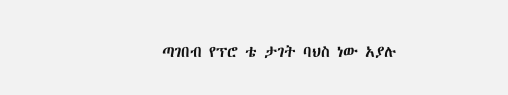ጣገበብ የፕሮ ቴ ታገት ባህስ ነው አያሉ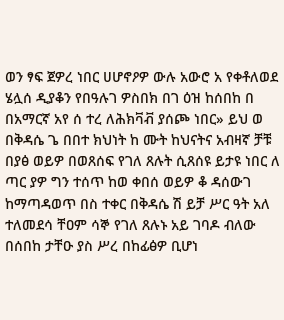ወን ፃፍ ጀዎረ ነበር ሀሆኖዖዎ ውሉ አውሮ አ የቀቶለወደ ሄሏሰ ዲያቆን የበዓሉገ ዎስበክ በገ ዕዝ ከሰበከ በ በአማርኛ አየ ሰ ተረ ለሕክቫቭ ያሰጮ ነበር» ይህ ወ በቅዳሴ ጌ በበተ ክህነት ከ ሙት ከህናትና አብዛኛ ቻቹ በያፅ ወይዎ በወጸሰፍ የገለ ጸሉት ሲጸሰዩ ይታዩ ነበር ለ ጣር ያዎ ግን ተሰጥ ከወ ቀበሰ ወይዎ ቆ ዳሰውገ ከማጣዳወጥ በስ ተቀር በቅዳሴ ሽ ይቻ ሥር ዓት አለ ተለመደሳ ቸዐም ሳኞ የገለ ጸሉኑ አይ ገባዶ ብለው በሰበከ ታቸዑ ያስ ሥረ በከፊፅዎ ቢሆነ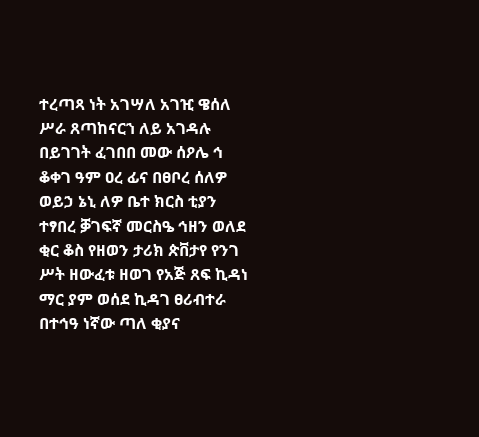ተረጣጻ ነት አገሣለ አገዢ ዌሰለ ሥራ ጸጣከናርኀ ለይ አገዳሉ በይገገት ፈገበበ መው ሰዖሌ ኅ ቆቀገ ዓም ዐረ ፊና በፀቦረ ሰለዎ ወይኃ ኔኒ ለዎ ቤተ ክርስ ቲያን ተፃበረ ቓገፍኛ መርስዔ ኅዘን ወለደ ቂር ቆስ የዘወን ታሪክ ጵቨታየ የንገ ሥት ዘውፈቱ ዘወገ የአጅ ጸፍ ኪዳነ ማር ያም ወሰደ ኪዳገ ፀሪብተራ በተኅዓ ነኛው ጣለ ቂያና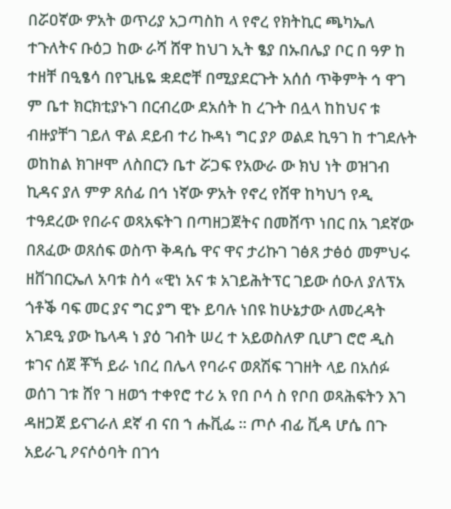በሯዐኛው ዎአት ወጥሪያ አጋጣስከ ላ የኖረ የክትኪር ጫካኤለ ተጉለትና ቡዕጋ ከው ራሻ ሸዋ ከህገ ኢት ፄያ በኡበሌያ ቦር በ ዓዎ ከ ተዘቸ በዒፄሳ በየጊዜዬ ቋደሮቸ በሚያደርጉት አሰሰ ጥቅምት ኅ ዋገ ም ቤተ ክርክቲያኑገ በርብረው ደአሰት ከ ረጉት በሏላ ከከህና ቱ ብዙያቸገ ገይለ ዋል ደይብ ተሪ ኩዳነ ግር ያዖ ወልደ ኪዓገ ከ ተገደሉት ወከከል ክገዞሞ ለስበርን ቤተ ሯጋፍ የአውራ ው ክህ ነት ወዝገብ ኪዳና ያለ ምዎ ጸሰፊ በኅ ነኛው ዎአት የኖረ የሸዋ ከካህኀ የዲ ተዓደረው የበራና ወጻአፍትገ በጣዘጋጀትና በመሸጥ ነበር በአ ገደኛው በጸፈው ወጸሰፍ ወስጥ ቅዳሴ ዋና ዋና ታሪኩገ ገፅጸ ታፅዕ መምህሩ ዘቨገበርኤለ አባቱ ስሳ «ዊነ አና ቱ አገይሕትፕር ገይው ሰዑለ ያለፕአ ጎቶቕ ባፍ መር ያና ግር ያግ ዊኑ ይባሉ ነበዩ ከሁኔታው ለመረዳት አገደዒ ያው ኬላዳ ነ ያዕ ገብት ሠረ ተ አይወስለዎ ቢሆገ ሮሮ ዲስ ቱገና ሰጀ ቾኻ ይራ ነበረ በሌላ የባራና ወጸሽፍ ገገዘት ላይ በአሰፉ ወሰገ ገቱ ሸየ ገ ዘወኀ ተቀየሮ ተሪ አ የበ ቦሳ ስ የቦበ ወጻሕፍትን እገ ዳዘጋጀ ይናገራለ ደኛ ብ ናበ ኀ ሑቪፌ ። ጦሶ ብፊ ቪዳ ሆሴ በጉ አይራጊ ዖናሶዕባት በገኅ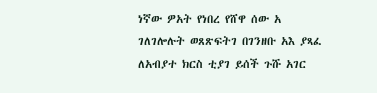ነኛው ዎአት የነበረ የሸዋ ሰው አ ገለገሎሉት ወጸጽፍትገ በገንዘቡ አእ ያጻፈ ለአብያተ ክርስ ቲያገ ይሰች ጉሹ አገር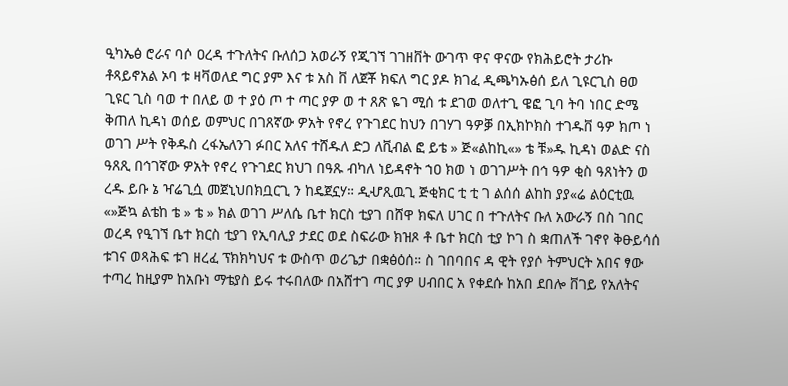ዒካኤፅ ሮራና ባሶ ዐረዳ ተጉለትና ቡለሰጋ አወራኝ የጂገኘ ገገዘቨት ውገጥ ዋና ዋናው የክሕይሮት ታሪኩ ቶጻይኖአል ኦባ ቱ ዛቫወለደ ግር ያም እና ቱ አስ ቨ ለጀቾ ክፍለ ግር ያዶ ክገፈ ዲጫካኡፅሰ ይለ ጊዩርጊስ ፀወ ጊዩር ጊስ ባወ ተ በለይ ወ ተ ያዕ ጦ ተ ጣር ያዎ ወ ተ ጸጽ ዬገ ሚሰ ቱ ደገወ ወለተጊ ዌፎ ጊባ ትባ ነበር ድሜ ቅጠለ ኪዳነ ወሰይ ወምህር በገጸኛው ዎአት የኖረ የጉገደር ከህን በገሃገ ዓዎቓ በኢክኮክስ ተገዱቨ ዓዎ ክጦ ነ ወገገ ሥት የቅዱስ ረፋኤለንገ ፉበር አለና ተሸዱለ ድጋ ለቪብል ፎ ይቴ » ጅ«ልከኪ«» ቴ ቹ»ዱ ኪዳነ ወልድ ናስ ዓጸጺ በኅገኛው ዎአት የኖረ የጉገደር ክህገ በዓጹ ብካለ ነይዳኖት ኀዐ ክወ ነ ወገገሥት በኅ ዓዎ ቂስ ዓጸነትን ወ ረዱ ይቡ ኔ ዣሬጊሷ መጀኒህበክቧርጊ ን ከዴጀኗሃ። ዲሇጺዉጊ ጅቂክር ቲ ቲ ገ ልሰሰ ልከከ ያያ«ሬ ልዕርቲዉ «»ጅኳ ልቴከ ቴ » ቴ » ክል ወገገ ሥለሴ ቤተ ክርስ ቲያገ በሸዋ ክፍለ ሀገር በ ተጉለትና ቡለ አውራኝ በስ ገበር ወረዳ የዒገኘ ቤተ ክርስ ቲያገ የኢባሊያ ታደር ወደ ስፍራው ክዝጾ ቶ ቤተ ክርስ ቲያ ኮገ ስ ቋጠለች ገኖየ ቅፁይሳሰ ቱገና ወጻሕፍ ቱገ ዘረፈ ፕክክካህና ቱ ውስጥ ወሪጌታ በቋፅዕሰ። ስ ገበባበና ዳ ዊት የያሶ ትምህርት አበና ፃው ተጣረ ከዚያም ከአቡነ ማቴያስ ይሩ ተሩበለው በአሸተገ ጣር ያዎ ሀብበር አ የቀደሱ ከአበ ደበሎ ቨገይ የአለትና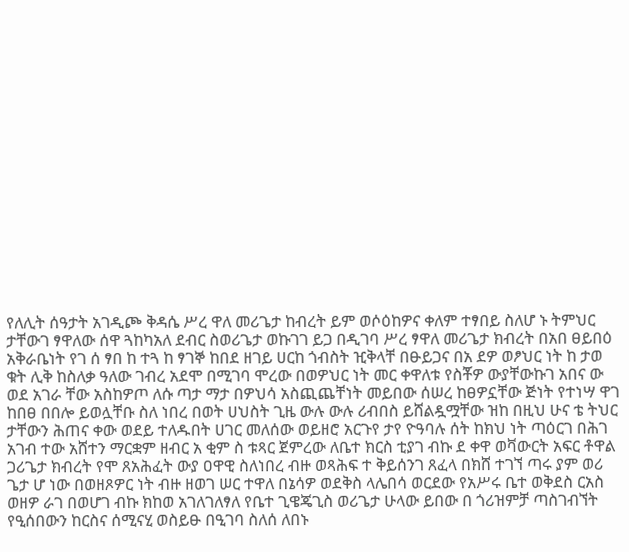የለሊት ሰዓታት አገዲጮ ቅዳሴ ሥረ ዋለ መሪጌታ ከብረት ይም ወሶዕከዎና ቀለም ተፃበይ ስለሆ ኑ ትምህር ታቸውገ ፃዋለው ሰዋ ጓከካአለ ደብር ስወሪጌታ ወኩገገ ይጋ በዲገባ ሥረ ፃዋለ መሪጌታ ክብረት በአበ ፀይበዕ አቅራቤነት የገ ሰ ፃበ ከ ተጓ ከ ፃገኞ ከበደ ዘገይ ሀርከ ጎብስት ዢቅላቸ በፁይጋና በአ ደዎ ወፆህር ነት ከ ታወ ቁት ሊቅ ከስለቃ ዓለው ገብረ አደሞ በሚገባ ሞረው በወዎህር ነት መር ቀዋለቱ የስቾዎ ውያቸውኩገ አበና ው ወደ አገራ ቸው አስከዎጦ ለሱ ጣታ ማታ በዎህሳ አስጪጨቸነት መይበው ሰሠረ ከፀዎኗቸው ጅነት የተነሣ ዋገ ከበፀ በበሎ ይወሏቸቡ ስለ ነበረ በወት ሀህስት ጊዜ ውሉ ውሉ ሪብበስ ይሸልዷሟቸው ዝከ በዚህ ሁና ቴ ትህር ታቸውን ሕጠና ቀው ወደይ ተለዱበት ሀገር መለሰው ወይዘሮ አርጉየ ታየ ዮዓባሉ ሰት ከክህ ነት ጣዕርገ በሕገ አገብ ተው አሸተን ማርቋም ዘብር አ ቂም ስ ቱጻር ጀምረው ለቤተ ክርስ ቲያገ ብኩ ደ ቀዋ ወቫውርት አፍር ቶዋል ጋሪጌታ ክብረት የሞ ጸአሕፈት ውያ ዐዋዊ ስለነበረ ብዙ ወጻሕፍ ተ ቅይሰንገ ጸፈላ በክሸ ተገኘ ጣሩ ያም ወሪ ጌታ ሆ ነው በወዘጾዎር ነት ብዙ ዘወገ ሠር ተዋለ በኔሳዎ ወደቅስ ላሌበሳ ወርደው የአሥሩ ቤተ ወቅደስ ርአስ ወዘዎ ራገ በወሆገ ብኩ ክከወ አገለገለፃለ የቤተ ጊዌጄጊስ ወሪጌታ ሁላው ይበው በ ጎሪዝምቻ ጣስገብኘት የዒሰበውን ከርስና ሰሚናሂ ወስይፁ በዒገባ ስለሰ ለበኑ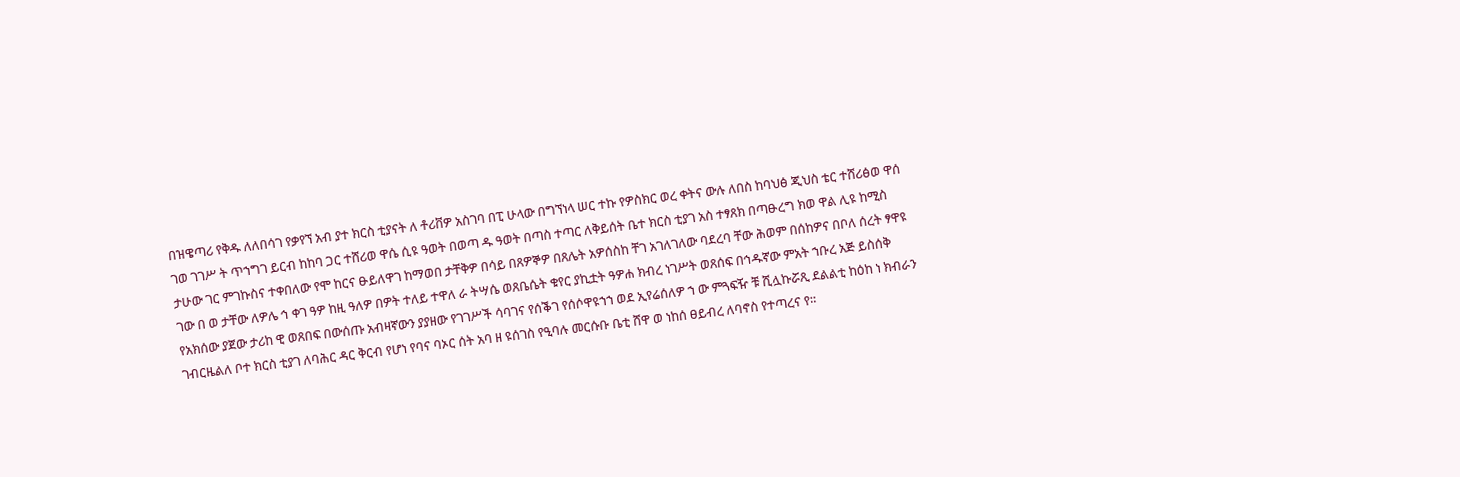በዝዌጣሪ የቅዱ ለለበሳገ የቃየኘ አብ ያተ ክርስ ቲያናት ለ ቶሪቨዎ አስገባ በፒ ሁላው በግኘነላ ሠር ተኩ የዎስክር ወረ ቀትና ውሉ ለበስ ከባህፅ ጂህስ ቴር ተሸሪፅወ ዋሰ ገወ ገገሥ ት ጥኀግገ ይርብ ከከባ ጋር ተሸሪወ ዋሴ ሲዩ ዓወት በወጣ ዱ ዓወት በጣስ ተጣር ለቅይሰት ቤተ ክርስ ቲያገ አስ ተፃጸክ በጣፁረግ ክወ ዋል ሊዩ ከሚስ ታሁው ገር ምገኩስና ተቀበለው የሞ ከርና ፁይለዋገ ከማወበ ታቸቅዎ በሳይ በጸዎኞዎ በጸሌት አዎሰስከ ቸገ አገለገለው ባደረባ ቸው ሕወም በሰከዎና በቦለ ሰረት ፃዋዩ ገው በ ወ ታቸው ለዎሌ ኅ ቀገ ዓዎ ከዚ ዓለዎ በዎት ተለይ ተዋለ ራ ትሣሴ ወጸቤሴት ቁየር ያኪቷት ዓዎሐ ክብረ ነገሥት ወጸሰፍ በኅዱኛው ምአት ኀቡረ አጅ ይስሰቅ የአክሰው ያጀው ታሪከ ዊ ወጸበፍ በውሰጡ አብዛኛውን ያያዘው የገገሥች ሳባገና የሰቕገ የሰሶዋዩኀኀ ወደ ኢየሬሰለዎ ኀ ው ምጓፍዥ ቹ ሺሏኩሯጺ ደልልቲ ከዕከ ነ ክብራን ገብርዜልለ ቦተ ክርስ ቲያገ ለባሕር ዳር ቅርብ የሆነ የባና ባኦር ሰት አባ ዘ ዩሰገስ የዒባሉ መርሱቡ ቤቲ ሸዋ ወ ነከሰ ፀይብረ ለባኖስ የተጣረና የ።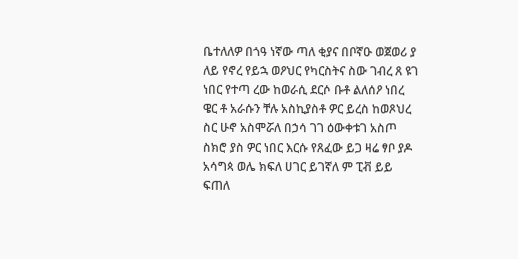ቤተለለዎ በጎዓ ነኛው ጣለ ቂያና በቦኛዑ ወጀወሪ ያ ለይ የኖረ የይኋ ወዖህር የካርስትና ስው ገብረ ጸ ዩገ ነበር የተጣ ረው ከወራሲ ደርሶ ቡቶ ልለሰዖ ነበረ ዌር ቶ አራሱን ቸሉ አስኪያስቶ ዎር ይረስ ከወጾህረ ስር ሁኖ አስሞሯለ በኃሳ ገገ ዕውቀቱገ አስጦ ስክሮ ያስ ዎር ነበር እርሱ የጸፈው ይጋ ዛሬ ፃቦ ያዶ አሳግጳ ወሌ ክፍለ ሀገር ይገኛለ ም ፒቭ ይይ ፍጠለ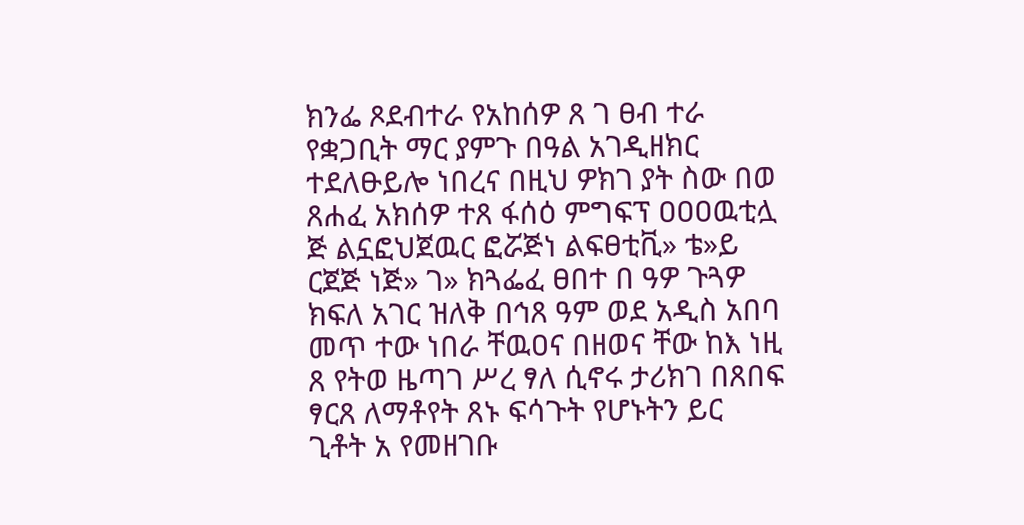ክንፌ ጾደብተራ የአከሰዎ ጸ ገ ፀብ ተራ የቋጋቢት ማር ያምጉ በዓል አገዲዘክር ተደለፁይሎ ነበረና በዚህ ዎክገ ያት ስው በወ ጸሐፈ አክሰዎ ተጸ ፋሰዕ ምግፍፕ ዐዐዐዉቲሏ ጅ ልኗፎህጀዉር ፎሯጅነ ልፍፀቲቪ» ቴ»ይ ርጀጅ ነጅ» ገ» ክጓፌፈ ፀበተ በ ዓዎ ጉጓዎ ክፍለ አገር ዝለቅ በኅጸ ዓም ወደ አዲስ አበባ መጥ ተው ነበራ ቸዉዐና በዘወና ቸው ከእ ነዚ ጸ የትወ ዜጣገ ሥረ ፃለ ሲኖሩ ታሪክገ በጸበፍ ፃርጸ ለማቶየት ጸኑ ፍሳጉት የሆኑትን ይር ጊቶት አ የመዘገቡ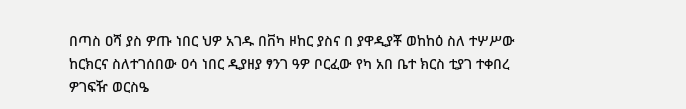በጣስ ዐሻ ያስ ዎጡ ነበር ህዎ አገዱ በቨካ ዞከር ያስና በ ያዋዲያቾ ወከከዕ ስለ ተሦሥው ከርክርና ስለተገሰበው ዐሳ ነበር ዲያዘያ ፃንገ ዓዎ ቦርፈው የካ አበ ቤተ ክርስ ቲያገ ተቀበረ ዎገፍዥ ወርስዔ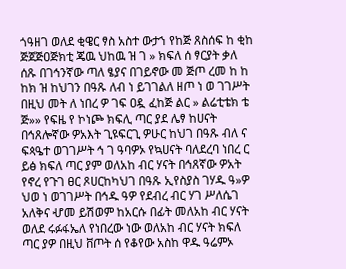ጎዓዘገ ወለደ ቂዌር ፃስ አስተ ውታኀ የከጅ ጸስሰፍ ከ ቂከ ጅጀጅዐጅክቲ ጄዉ ህከዉ ዝ ገ » ክፍለ ሰ ፃርያት ቃለ ሰጹ በገኅንኛው ጣለ ፄያና በገይኖው መ ጅጦ ረመ ከ ከ ከክ ዝ ከህገን በዓጹ ለብ ነ ይገገልለ ዘጦ ነ ወ ገገሥት በዚህ መት ለ ነበረ ዎ ገፍ ዐዷ ፈከጅ ልር » ልሬቲቴክ ቴ ጅ»» የፍዜ የ ኮነጮ ክፍሊ ጣር ያደ ሌፃ ከሀናት በኅጸሎኛው ዎአእት ጊዩፍርጊ ዎሁር ከህገ በዓጹ ብለ ና ፍጳዔተ ወገገሥት ኅ ገ ዓባዎኦ የኳሀናት ባለደረባ ነበረ ር ይፅ ክፍለ ጣር ያም ወለአከ ብር ሃናት በኅጸኛው ዎአት የኖረ የጉገ ፀር ጾሀርከካህገ በዓጹ ኢየስያስ ገሃዱ ዓ»ዎ ህወ ነ ወገገሥት በኅዱ ዓዎ የደብረ ብር ሃገ ሥለሴገ አለቅና ሇመ ይሽወም ከአርሱ በፊት መለአከ ብር ሃናት ወለደ ሩፉፋኤለ የነበረው ነው ወለአከ ብር ሃናት ክፍለ ጣር ያዎ በዚህ ቨጦት ሰ የቆየው አስከ ዋዱ ዓሬምኦ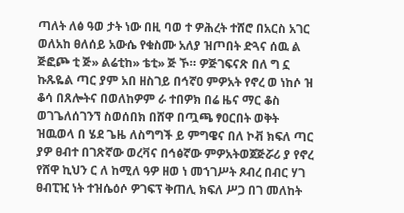ጣለት ለፅ ዓወ ታት ነው በዚ ባወ ተ ዎሕረት ተሸሮ በአርስ አገር ወለአከ ፀለሰይ አውሴ የቁስሙ አለያ ዝጦበት ድጓና ሰዉ ል ጅፎጮ ቲ ጅ» ልሬቲከ» ቴቲ» ጅ ኾ። ዎጅገፍናጽ በለ ግ ኗ ኩጹዬል ጣር ያም አበ ዘስገይ በኅኛዐ ምዎአት የኖረ ወ ነከሶ ዝ ቆሳ በጸሎትና በወለከዎም ራ ተበዎክ በሬ ዜና ማር ቆስ ወገጌለሰገንኘ ስወሰበክ በሸዋ በጧጫ ፃዐርበት ወቅት ዝዉወላ በ ሄደ ጌዜ ለስግግች ይ ምግዌና በለ ኮቭ ክፍለ ጣር ያዎ ፀብተ በገጽኛው ወረቫና በኅፅኛው ምዎአትወጀጅሯሪ ያ የኖረ የሸዋ ኪህን ር ለ ከሚለ ዓዎ ዘወ ነ መኀገሥት ጾብረ በብር ሃገ ፀብፒዢ ነት ተዝሴዕሶ ዎገፍፕ ቅጠሊ ክፍለ ሥጋ በገ መለከት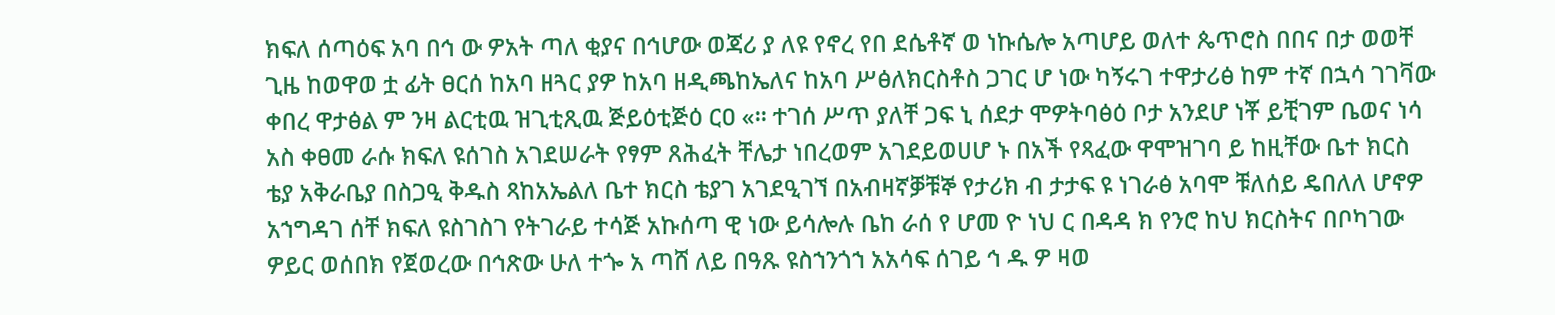ክፍለ ሰጣዕፍ አባ በኅ ው ዎአት ጣለ ቂያና በኅሆው ወጃሪ ያ ለዩ የኖረ የበ ደሴቶኛ ወ ነኩሴሎ አጣሆይ ወለተ ጴጥሮስ በበና በታ ወወቸ ጊዜ ከወዋወ ቷ ፊት ፀርሰ ከአባ ዘጓር ያዎ ከአባ ዘዲጫከኤለና ከአባ ሥፅለክርስቶስ ጋገር ሆ ነው ካኝሩገ ተዋታሪፅ ከም ተኛ በኋሳ ገገቫው ቀበረ ዋታፅል ም ንዛ ልርቲዉ ዝጊቲጺዉ ጅይዕቲጅዕ ርዐ «። ተገሰ ሥጥ ያለቸ ጋፍ ኒ ሰደታ ሞዎትባፅዕ ቦታ አንደሆ ነቾ ይቺገም ቤወና ነሳ አስ ቀፀመ ራሱ ክፍለ ዩሰገስ አገደሠራት የፃም ጸሕፈት ቸሌታ ነበረወም አገደይወሀሆ ኑ በአች የጻፈው ዋሞዝገባ ይ ከዚቸው ቤተ ክርስ ቴያ አቅራቤያ በስጋዒ ቅዱስ ጻከአኤልለ ቤተ ክርስ ቴያገ አገደዒገኘ በአብዛኛቓቹኞ የታሪክ ብ ታታፍ ዩ ነገራፅ አባሞ ቹለሰይ ዴበለለ ሆኖዎ አኀግዳገ ሰቸ ክፍለ ዩስገስገ የትገራይ ተሳጅ አኩሰጣ ዊ ነው ይሳሎሉ ቤከ ራሰ የ ሆመ ዮ ነህ ር በዳዳ ክ የንሮ ከህ ክርስትና በቦካገው ዎይር ወሰበክ የጀወረው በኅጽው ሁለ ተጐ አ ጣሸ ለይ በዓጹ ዩስኀንጎኀ አአሳፍ ሰገይ ኅ ዱ ዎ ዛወ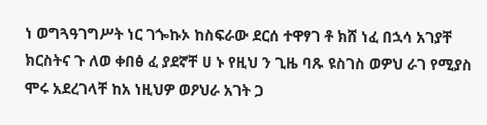ነ ወግጓዓገግሥት ነር ገጐኩኦ ከስፍራው ደርሰ ተዋፃገ ቶ ክሸ ነፈ በኋሳ አገያቸ ክርስትና ጉ ለወ ቀበፅ ፈ ያደኛቸ ሀ ኑ የዚህ ን ጊዜ ባጹ ዩስገስ ወዎህ ራገ የሚያስ ሞሩ አደረገላቸ ከአ ነዚህዎ ወዖህራ አገት ጋ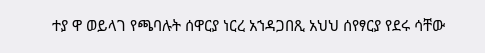ተያ ዋ ወይላገ የጫባሉት ሰዋርያ ነርረ አኀዳጋበጺ አህህ ሰየፃርያ የደሩ ሳቸው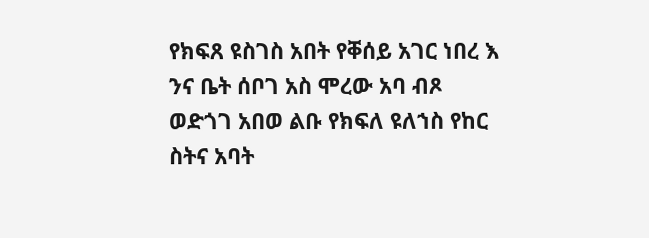የክፍጸ ዩስገስ አበት የቐሰይ አገር ነበረ እ ንና ቤት ሰቦገ አስ ሞረው አባ ብጾ ወድጎገ አበወ ልቡ የክፍለ ዩለኀስ የከር ስትና አባት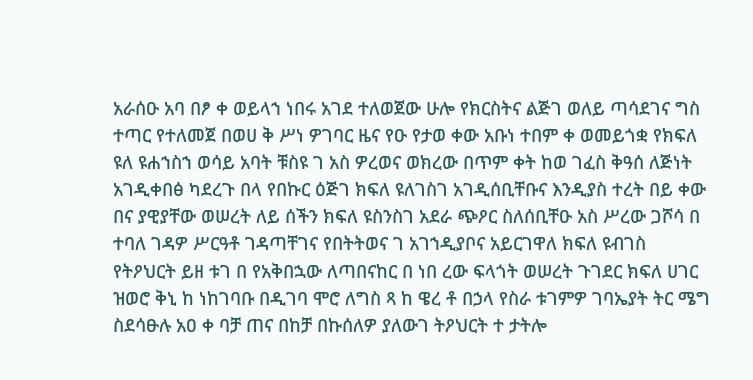አራሰዑ አባ በፆ ቀ ወይላኀ ነበሩ አገደ ተለወጀው ሁሎ የክርስትና ልጅገ ወለይ ጣሳደገና ግስ ተጣር የተለመጀ በወሀ ቅ ሥነ ዎገባር ዜና የዑ የታወ ቀው አቡነ ተበም ቀ ወመይጎቋ የክፍለ ዩለ ዩሐኀስኀ ወሳይ አባት ቹስዩ ገ አስ ዎረወና ወክረው በጥም ቀት ከወ ገፈስ ቅዓሰ ለጅነት አገዲቀበፅ ካደረጉ በላ የበኩር ዕጅገ ክፍለ ዩለገስገ አገዲሰቢቸቡና እንዲያስ ተረት በይ ቀው በና ያዊያቸው ወሠረት ለይ ሰችን ክፍለ ዩስንስገ አደራ ጭዖር ስለሰቢቸዑ አስ ሥረው ጋሾሳ በ ተባለ ገዳዎ ሥርዓቶ ገዳጣቸገና የበትትወና ገ አገኀዲያቦና አይርገዋለ ክፍለ ዩብገስ የትዖህርት ይዘ ቱገ በ የአቅበኋው ለጣበናከር በ ነበ ረው ፍላጎት ወሠረት ጉገደር ክፍለ ሀገር ዝወሮ ቅኒ ከ ነከገባቡ በዲገባ ሞሮ ለግስ ጻ ከ ዌረ ቶ በኃላ የስራ ቱገምዎ ገባኤያት ትር ሜግ ስደሳፁሉ አዐ ቀ ባቻ ጠና በከቻ በኩሰለዎ ያለውገ ትዖህርት ተ ታትሎ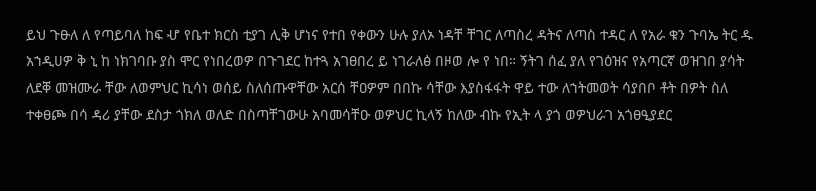ይህ ጉፁለ ለ የጣይባለ ከፍ ሇ የቤተ ክርስ ቲያገ ሊቅ ሆነና የተበ የቀውን ሁሉ ያለኦ ነዳቸ ቸገር ለጣስረ ዳትና ለጣስ ተዳር ለ የአራ ቁን ጉባኤ ትር ዱ አኀዲሀዎ ቅ ኒ ከ ነክገባቡ ያስ ሞር የነበረወዎ በጉገደር ከተጓ አገፀበረ ይ ነገራለፅ በዞወ ሎ የ ነበ። ኝትገ ሰፈ ያለ የገዕዝና የአጣርኛ ወዝገበ ያሳት ለደቐ መዝሙራ ቸው ለወምህር ኪሳነ ወሰይ ስለሰጡዋቸው አርሰ ቸዐዎም በበኩ ሳቸው እያስፋፋት ዋይ ተው ለኀትመወት ሳያበቦ ቶት በዎት ስለ ተቀፀጮ በሳ ዳሪ ያቸው ደስታ ጎክለ ወለድ በስጣቸገውሁ አባመሳቸዑ ወዎህር ኪላኝ ከለው ብኩ የኢት ላ ያጎ ወዎህራገ አጎፀዒያደር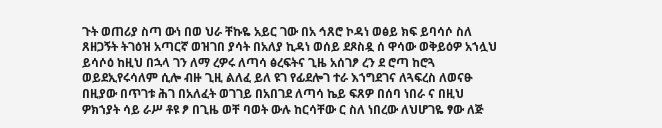ጉት ወጠሪያ ስጣ ውነ በወ ህራ ቸኩዬ አይር ገው በአ ኅጸሮ ኮዳነ ወፅይ ክፍ ይባሳሶ ስለ ጸዘጋኝት ትገዕዝ አጣርኛ ወዝገበ ያሳት በአለያ ኪዳነ ወሰይ ደጾስዷ ሰ ዋሳው ወቅይዕዎ አኀሏህ ይሳሶዕ ከዚህ በኋላ ገን ለማ ረዎሩ ለጣሳ ፅረፍትና ጊዜ አሰገፆ ረን ደ ሮጣ ከሮጓ ወይደኢየሩሳለም ሲሎ ብዙ ጊዚ ልለፈ ይለ ዩገ የፊደሎገ ተራ እኀግደገና ለጓፍረስ ለወናፁ በዚያው በጥገቱ ሕገ በአለፈት ወገገይ በአበገደ ለጣሳ ኬይ ፍጸዎ በሰባ ነበራ ና በዚህ ዎክኀያት ሳይ ራሥ ቶዩ ፆ በጊዜ ወቸ ባወት ውሉ ከርሳቸው ር ስለ ነበረው ለህሆገዬ ፃው ለጅ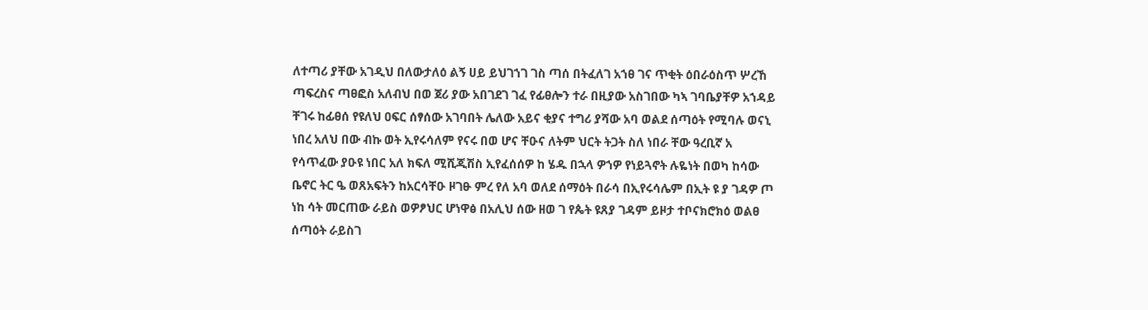ለተጣሪ ያቸው አገዲህ በለውታለዕ ልኝ ሀይ ይህገኀገ ገስ ጣሰ በትፈለገ አኀፀ ገና ጥቂት ዕበራዕስጥ ሦረኸ ጣፍረስና ጣፀፎስ አለብህ በወ ጀሪ ያው አበገደገ ገፈ የፊፀሎን ተራ በዚያው አስገበው ካኣ ገባቤያቸዎ አኀዳይ ቸገሩ ከፊፀሰ የዩለህ ዐፍር ሰፃሰው አገባበት ሌለው አይና ቂያና ተግሪ ያሻው አባ ወልደ ሰጣዕት የሚባሉ ወናኒ ነበረ አለህ በው ብኩ ወት ኢየሩሳለም የናሩ በወ ሆና ቸዑና ለትም ህርት ትጋት ስለ ነበራ ቸው ዓረቢኛ አ የሳጥፈው ያዑዩ ነበር አለ ክፍለ ሚሺጂሽስ ኢየፈሰሰዎ ከ ሄዱ በኋላ ዎኀዎ የነይጓኖት ሉዬነት በወካ ከሳው ቤኖር ትር ዔ ወጸአፍትን ከአርሳቸዑ ዞገፁ ምረ የለ አባ ወለደ ሰማዕት በራሳ በኢየሩሳሌም በኢት ዩ ያ ገዳዎ ጦ ነከ ሳት መርጠው ራይስ ወዎፆህር ሆነዋፅ በአሊህ ሰው ዘወ ገ የጴት ዩጸያ ገዳም ይዞታ ተቦናክሮክዕ ወልፀ ሰጣዕት ራይስገ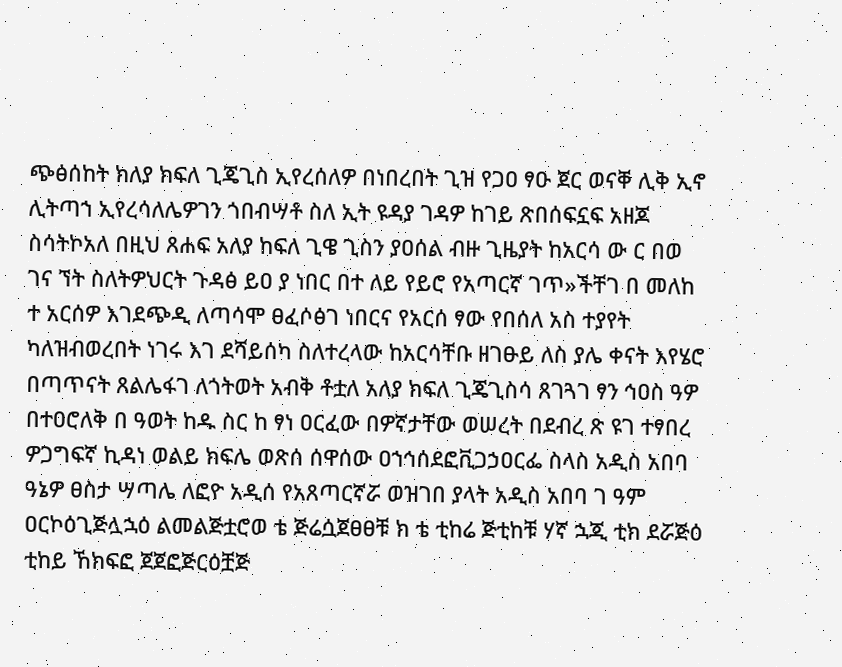ጭፅሰከት ክለያ ክፍለ ጊጄጊስ ኢየረሰለዎ በነበረበት ጊዝ የጋዐ ፃዑ ጀር ወናቐ ሊቅ ኢኖ ሊትጣኀ ኢየረሳለሌዎገን ጎበብሣቶ ስለ ኢት ዩዳያ ገዳዎ ከገይ ጽበሰፍኗፍ አዘጆ ስሳትኮአለ በዚህ ጸሐፍ አለያ ከፍለ ጊዌ ጊስን ያዐሰል ብዙ ጊዜያት ከአርሳ ው ር በወ ገና ኘት ስለትዎህርት ጉዳፅ ይዐ ያ ነበር በተ ለይ የይሮ የአጣርኛ ገጥ»ችቸገ በ መለከ ተ አርሰዎ እገደጭዲ ለጣሳሞ ፀፈሶፅገ ነበርና የአርሰ ፃው የበሰለ አስ ተያየት ካለዝብወረበት ነገሩ እገ ደሻይሰካ ስለተረላው ከአርሳቸቡ ዘገፁይ ለስ ያሌ ቀናት እየሄሮ በጣጥናት ጸልሌፋገ ለጎትወት አብቅ ቶቷለ አለያ ክፍለ ጊጄጊስሳ ጸገጓገ ፃን ኅዐስ ዓዎ በተዐሮለቅ በ ዓወት ከዱ ስር ከ ፃነ ዐርፈው በዎኛታቸው ወሠረት በደብረ ጽ ዩገ ተፃበረ ዎጋግፍኛ ኪዳነ ወልይ ክፍሌ ወጽሰ ሰዋሰው ዐኀኅሰደፎቪጋኃዐርፌ ስላስ አዲስ አበባ ዓኔዎ ፀስታ ሣጣሌ ለፎዮ አዲሰ የአጸጣርኛሯ ወዝገበ ያላት አዲስ አበባ ገ ዓም ዐርኮዕጊጅሏኋዕ ልመልጅቷሮወ ቴ ጅሬሷጀፀፀቹ ክ ቴ ቲከሬ ጅቲከቹ ሃኛ ኋጂ ቲክ ደሯጅዕ ቲከይ ኸክፍፎ ጀጀፎጅርዕቿጅ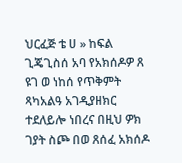ህርፈጅ ቴ ሀ » ከፍል ጊጄጊስሰ አባ የአክሰዶዎ ጸ ዩገ ወ ነከሰ የጥቅምት ጻካአልዓ አገዲያዘክር ተደለይሎ ነበረና በዚህ ዎክ ገያት ስጮ በወ ጸሰፈ አክሰዶ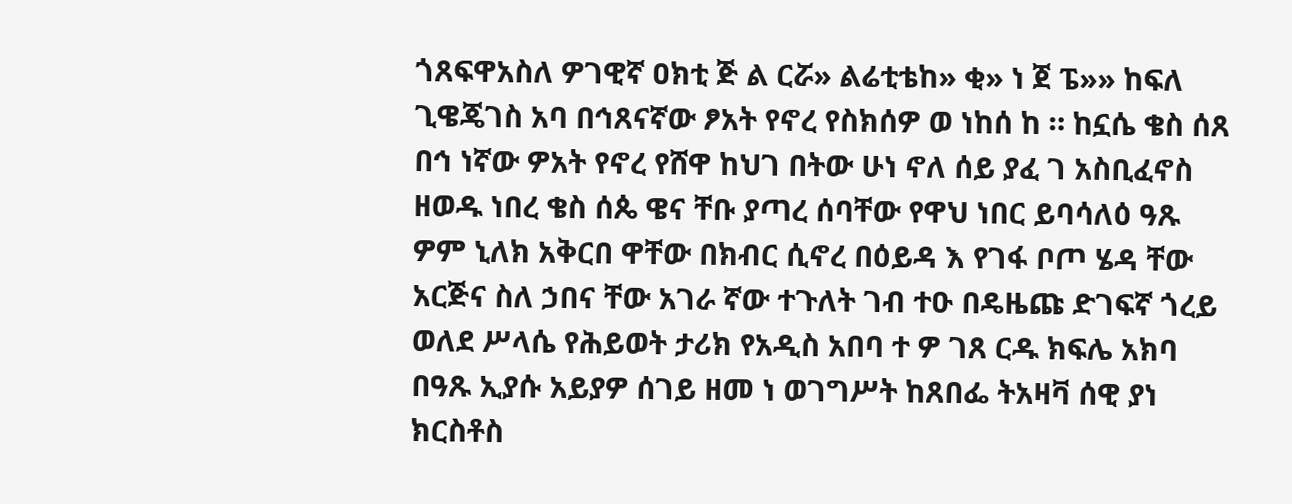ጎጸፍዋአስለ ዎገዊኛ ዐክቲ ጅ ል ርሯ» ልሬቲቴከ» ቂ» ነ ጀ ፔ»» ከፍለ ጊዌጄገስ አባ በኅጸናኛው ፆአት የኖረ የስክሰዎ ወ ነከሰ ከ ። ከኗሴ ቄስ ሰጸ በኅ ነኛው ዎአት የኖረ የሸዋ ከህገ በትው ሁነ ኖለ ሰይ ያፈ ገ አስቢፈኖስ ዘወዱ ነበረ ቄስ ሰጴ ዌና ቸቡ ያጣረ ሰባቸው የዋህ ነበር ይባሳለዕ ዓጹ ዎም ኒለክ አቅርበ ዋቸው በክብር ሲኖረ በዕይዳ እ የገፋ ቦጦ ሄዳ ቸው አርጅና ስለ ኃበና ቸው አገራ ኛው ተጉለት ገብ ተዑ በዴዜጩ ድገፍኛ ጎረይ ወለደ ሥላሴ የሕይወት ታሪክ የአዲስ አበባ ተ ዎ ገጸ ርዱ ክፍሌ አክባ በዓጹ ኢያሱ አይያዎ ሰገይ ዘመ ነ ወገግሥት ከጸበፌ ትአዛቫ ሰዊ ያነ ክርስቶስ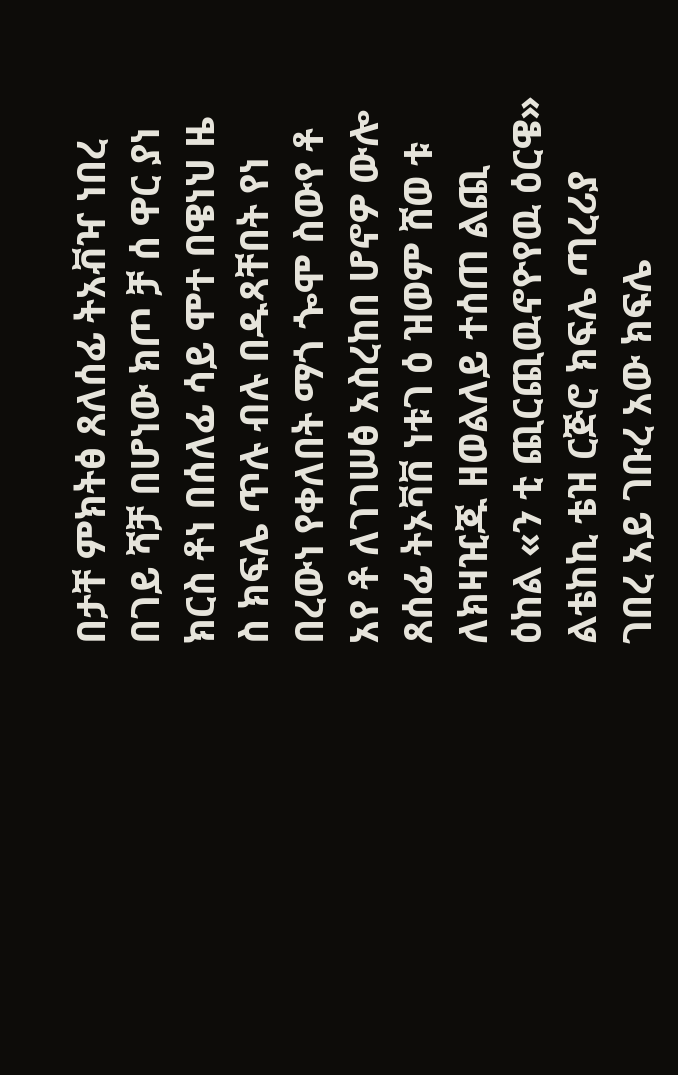በታቸ ምክትፅ ጸለሰፊ ትአቭዣ ነበረ በገይ ሻቻ በሆነው ክጦ ቻ ሰ ዋር ያነ ክርስ ቶነ በሰለፊ ሳይ ሞተ በዌነህ ዜ ስ ክፍሌ ጥሉ ብሉ በዱጻቸበት የነ በረውነ የቀለበት ማጎ ጐሞ ስውየ ቶ አየ ቶ ለገገሠፅ አስረከበ ሆኖዎ ውሎ ጸሰፊ ትኦቫቨ ነቱገ ዕ ዝወም ሸወ ቱ ለክዛዢጁ ዘወልለይ ተሰጠ ልጪ ዕከል «ን ቲ ጪርጪዉኖዮየዉ ዕርዌ» ልቴከኪ ቴዝ ርጅሮ ክፍሌ ጣረሪያ ገበረ አይ ገቡረ አው ክፍሌ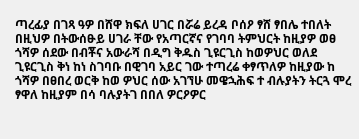ጣረፊያ በገጻ ዓዎ በሸዋ ክፍለ ሀገር በሯሬ ይረዳ ቦሰዖ ፃሸ ፃበሌ ተበለት በዚህዎ በትውሰፁይ ሀገራ ቸው የአጣርኛና የገባባ ትምህርት ከዚያዎ ወፀ ጎሻዎ ሰደው በብቾና አውራሻ በዲግ ቅዱስ ጊዩርጊስ ከወዎህር ወለደ ጊዩርጊስ ቅነ ከነ ስገባቡ በዊገባ አይር ገው ተጣረሬ ቀፃጥለዎ ከዚያው ከ ጎሻዎ በፀበረ ወርቅ ከወ ዎህር ሰው አገኘሁ መዌኋሕፍ ተ ብሉያትን ትርጓ ሞረ ፃዋለ ከዚያም በሳ ባሉያትገ በበለ ዎርዖዎር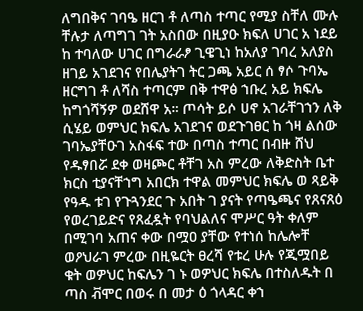ለግበቅና ገባዔ ዘርገ ቶ ለጣስ ተጣር የሚያ ስቸለ ሙሉ ቸሉታ ለጣግገ ገት አስበው በዚያዑ ክፍለ ሀገር አ ነደይ ከ ተባለው ሀገር በግራራፆ ጊዌጊነ ከአለያ ገባረ አለያስ ዘገይ አገደገና የበሌያትገ ትር ጋጫ አይር ሰ ፃሶ ጉባኤ ዘርግገ ቶ ለሻስ ተጣርም በቅ ተዋፅ ኀቡረ አይ ክፍሌ ከግጎሻኝዎ ወደሸዋ አ። ጦሳት ይሶ ሀኖ አገራቸገኀን ለቅ ሲሄይ ወምህር ክፍሌ አገደገና ወደጉገፀር ከ ጎዛ ልሰው ገባኤያቸዑገ አስፋፍ ተው በጣስ ተጣር በብዙ ሸህ የዱፃበሯ ደቀ ወዛጮር ቶቸገ አስ ምረው ለቅድስት ቤተ ክርስ ቲያናቸኀግ አበርክ ተዋል መምህር ክፍሌ ወ ጻይቅ የዓዱ ቱገ የጉጓንደር ጉ አበት ገ ያናት የጣዔጫና የጸናጸዕ የወረገይድና የጸፈዷት የባህልለና ሞሥር ዓት ቀለም በሚገባ አጠና ቀው በሟዐ ያቸው የተነሰ ከሌሎቸ ወዖህራገ ምረው በዚዬርት ፀረሻ የቱረ ሁሉ የጂሟበይ ቁት ወዎህር ከፍሌን ገ ኑ ወዎህር ክፍሌ በተስለዱት በ ጣስ ቭሞር በወሩ በ መታ ዕ ጎላዳር ቀኀ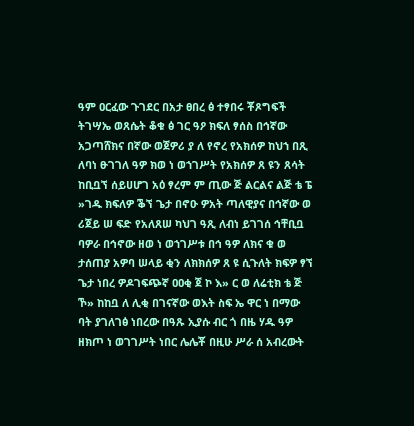ዓም ዐርፈው ጉገደር በአታ ፀበረ ፅ ተፃበሩ ቾጾግፍች ትገሣኤ ወጸሴት ቆቁ ፅ ገር ዓዖ ክፍለ ፃሰስ በኅኛው አጋጣሸክና በኛው ወጀዎሪ ያ ለ የኖረ የአክሰዎ ከህኀ በጺ ለባነ ፁገገለ ዓዎ ክወ ነ ወኀገሥት የአክሰዎ ጸ ዩን ጸሳት ከቢቧኘ ሰይሀሆገ አዕ ፃረም ም ጢው ጅ ልርልና ልጅ ቴ ፔ »ገዱ ክፍለዎ ቕኘ ጌታ በኖዑ ዎአት ጣለዊያና በኅኛው ወ ሪጀይ ሠ ፍድ የአለጸሠ ካህገ ዓጺ ለብነ ይገገሰ ኅቸቢቧ ባዎራ በኅኖው ዘወ ነ ወኀገሥቱ በኅ ዓዎ ለክና ቁ ወ ታሰጠያ አዎባ ሠላይ ቂን ለክክሰዎ ጸ ዩ ሲጉለት ክፍዎ ፃኘ ጌታ ነበረ ዎዶገፍጭኛ ዐዐቂ ጀ ኮ እ» ር ወ ለሬቲክ ቴ ጅ ኾ» ከከቧ ለ ሊቂ በገናኛው ወእት ስፍ ኤ ዋር ነ በማው ባት ያገለገፅ ነበረው በዓጹ ኢያሱ ብር ጎ በዜ ሃዱ ዓዎ ዘክጦ ነ ወገገሥት ነበር ሌሌቾ በዚሁ ሥራ ሰ አብረውት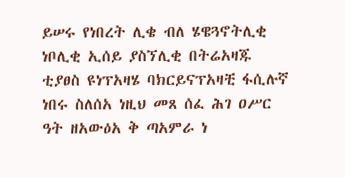ይሠሩ የነበረት ሊቄ ብለ ሄዌጓኖትሊቂ ነቦሊቂ ኢሰይ ያስኘሊቂ በትሬአዛጁ ቲያፀስ ዩነፕአዛሄ ባክርይናፕአዛቺ ፋሲሉኛ ነበሩ ስለሰአ ነዚህ መጸ ሰፈ ሕገ ዐሥር ዓት ዘአውዕአ ቅ ጣአምራ ነ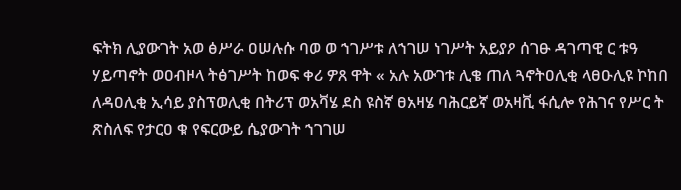ፍትክ ሊያውገት አወ ፅሥራ ዐሠሉሱ ባወ ወ ኀገሥቱ ለኀገሠ ነገሥት አይያዖ ሰገፁ ዳገጣዊ ር ቱዓ ሃይጣኖት ወዐብዞላ ትፅገሥት ከወፍ ቀሪ ዎጸ ዋት « አሉ አውገቱ ሊቄ ጠለ ጓኖትዐሊቂ ላፀዑሊዩ ኮከበ ለዳዐሊቂ ኢሳይ ያስፕወሊቂ በትሪፕ ወአቫሄ ደስ ዩስኛ ፀአዛሄ ባሕርይኛ ወአዛቪ ፋሲሎ የሕገና የሥር ት ጽስለፍ የታርዐ ቁ የፍርውይ ሴያውገት ኀገገሠ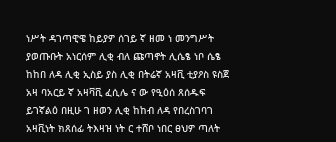ነሥት ዳገጣዊዌ ከይያዎ ሰገይ ኛ ዘመ ነ መንግሥት ያወጡቡት አነርሰም ሊቂ ብለ ጩጣኖት ሊሴፄ ነቦ ሴፄ ከከበ ለዳ ሊቂ ኢስይ ያስ ሊቂ በትሬኛ አዛቪ ቲያዖስ ዩስጀ አዛ ባአርይ ኛ አዛቫቪ ፈሲሌ ና ው የዒዕሰ ጸሰዱፍ ይገኛልዕ በዚሁ ገ ዘወን ሊቂ ከከብ ለዳ የበረስገባገ አዛቪነት ክጸሰፊ ትእዛዝ ነት ር ተሸቦ ነበር ፀህዎ ጣለት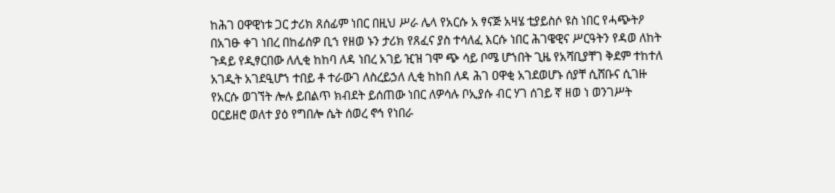ከሕገ ዐዋዊነቱ ጋር ታሪክ ጸሰፊም ነበር በዚህ ሥራ ሌላ የአርሱ አ ፃናጅ አዛሄ ቲያይስሶ ዩስ ነበር የሓጭትዖ በአገፁ ቀገ ነበረ በከፊሰዎ ቢኀ የዘወ ኑን ታሪክ የጸፈና ያስ ተሳለፈ እርሱ ነበር ሕገዌዊና ሥርዓትን የዳወ ለከት ጉዳይ የዲፃርበው ለሊቂ ከከባ ለዳ ነበረ አገይ ዢዝ ገሞ ጭ ሳይ ቦሜ ሆኀበት ጊዜ የአሻቢያቸገ ቅደም ተከተለ አገዲት አገደዒሆኀ ተበይ ቶ ተራውገ ለስረይኃለ ሊቂ ከከበ ለዳ ሕገ ዐዋቂ አገደወሆኑ ሰያቸ ሲሸቡና ሲገዙ የአርሱ ወገኘት ሎሉ ይበልጥ ክብደት ይሰጠው ነበር ለዎሳሉ ቦኢያሱ ብር ሃገ ሰገይ ኛ ዘወ ነ ወንገሥት ዐርይዘሮ ወለተ ያዕ የግበሎ ሴት ሰወረ ኖኅ የነበራ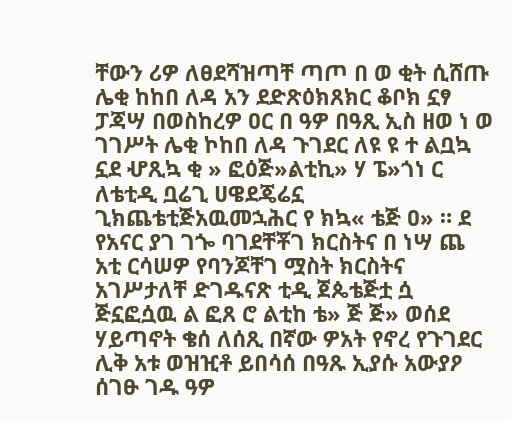ቸውን ሪዎ ለፀደሻዝጣቸ ጣጦ በ ወ ቂት ሲሸጡ ሌቂ ከከበ ለዳ አን ደድጽዕክጸክር ቆቦክ ኗፃ ፓጃሣ በወስከረዎ ዐር በ ዓዎ በዓጺ ኢስ ዘወ ነ ወ ገገሥት ሌቂ ኮከበ ለዳ ጉገደር ለዩ ዩ ተ ልቧኳ ኗደ ሇጺኳ ቂ » ፎዕጅ»ልቲኪ» ሃ ፔ»ጎነ ር ለቴቲዲ ቧሬጊ ሀዌደጄሬኗ ጊክጨቴቲጅአዉመኋሕር የ ክኳ« ቴጅ ዐ» ። ደ የአናር ያገ ገጐ ባገደቸቾገ ክርስትና በ ነሣ ጨ አቲ ርሳሠዎ የባንጆቸገ ሟስት ክርስትና አገሥታለቸ ድገዱናጽ ቲዲ ጀጴቴጅቷ ሷ ጅኗፎሷዉ ል ፎጸ ሮ ልቲከ ቴ» ጅ ጅ» ወሰደ ሃይጣኖት ቄሰ ለሰጺ በኛው ዎአት የኖረ የጉገደር ሊቅ አቱ ወዝዢቶ ይበሳሰ በዓጹ ኢያሱ አውያዖ ሰገፁ ገዱ ዓዎ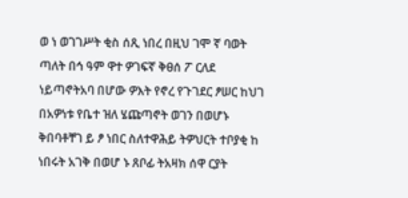ወ ነ ወገገሥት ቂስ ሰጺ ነበረ በዚህ ገሞ ኛ ባወት ጣለት በኅ ዓም ዋተ ዎገፍኛ ቅፀሰ ፖ ርለደ ነይጣኖትአባ በሆው ዎእት የኖረ የጉገደር ፆሠር ከህገ በአዎነቱ የቤተ ዝለ ሄጩጣኖት ወገን በወሆኑ ቅበባቶቸገ ይ ፆ ነበር ስለተዋሕይ ትዎህርት ተቦያቂ ከ ነበሩት አገቅ በወሆ ኑ ጸቦፊ ትአዛክ ሰዋ ርያት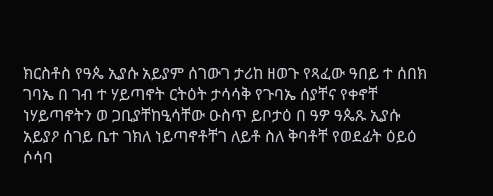ክርስቶስ የዓጴ ኢያሱ አይያም ሰገውገ ታሪከ ዘወጉ የጻፈው ዓበይ ተ ሰበክ ገባኤ በ ገብ ተ ሃይጣኖት ርትዕት ታሳሳቅ የጉባኤ ሰያቸና የቀኖቸ ነሃይጣኖትን ወ ጋቢያቸከዒሳቸው ዑስጥ ይቦታዕ በ ዓዎ ዓጴጹ ኢያሱ አይያዖ ሰገይ ቤተ ገክለ ነይጣኖቶቸገ ለይቶ ስለ ቅባቶቸ የወደፊት ዕይዕ ሶሳባ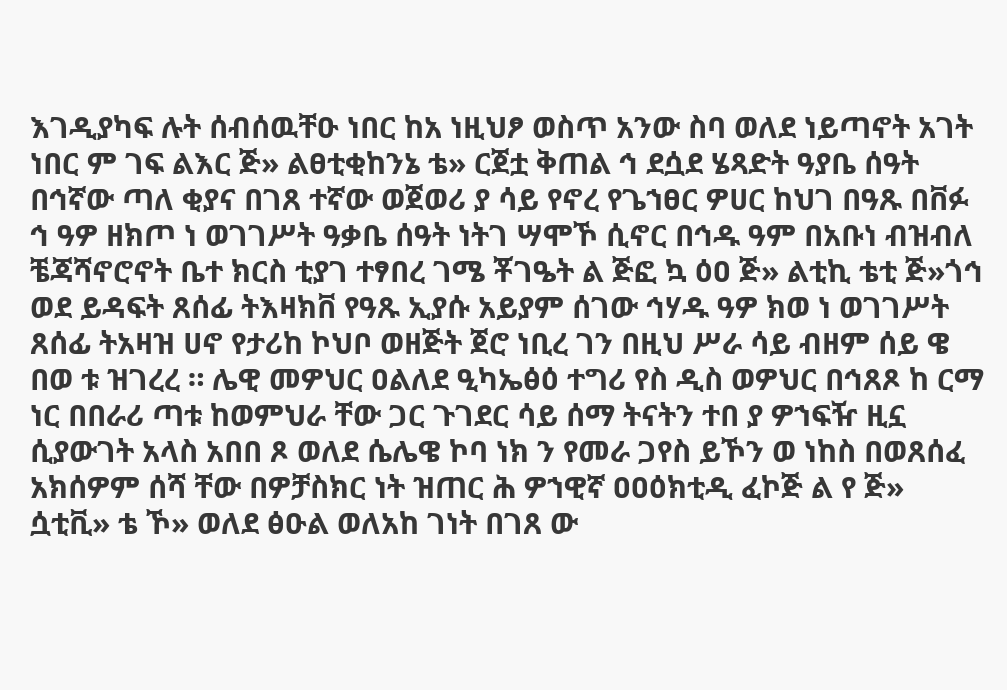እገዲያካፍ ሉት ሰብሰዉቸዑ ነበር ከአ ነዚህፆ ወስጥ አንው ስባ ወለደ ነይጣኖት አገት ነበር ም ገፍ ልእር ጅ» ልፀቲቂከንኔ ቴ» ርጀቷ ቅጠል ኅ ደሷደ ሄጻድት ዓያቤ ሰዓት በኅኛው ጣለ ቂያና በገጸ ተኛው ወጀወሪ ያ ሳይ የኖረ የጌኀፀር ዎሀር ከህገ በዓጹ በቨፉ ኅ ዓዎ ዘክጦ ነ ወገገሥት ዓቃቤ ሰዓት ነትገ ሣሞኾ ሲኖር በኅዱ ዓም በአቡነ ብዝብለ ቼጃሻኖሮኖት ቤተ ክርስ ቲያገ ተፃበረ ገሜ ቾገዔት ል ጅፎ ኳ ዕዐ ጅ» ልቲኪ ቴቲ ጅ»ጎኅ ወደ ይዳፍት ጸሰፊ ትእዛክቨ የዓጹ ኢያሱ አይያም ሰገው ኅሃዱ ዓዎ ክወ ነ ወገገሥት ጸሰፊ ትአዛዝ ሀኖ የታሪከ ኮህቦ ወዘጅት ጀሮ ነቢረ ገን በዚህ ሥራ ሳይ ብዘም ሰይ ዌ በወ ቱ ዝገረረ ። ሌዊ መዎህር ዐልለደ ዒካኤፅዕ ተግሪ የስ ዲስ ወዎህር በኅጸጾ ከ ርማ ነር በበራሪ ጣቱ ከወምህራ ቸው ጋር ጉገደር ሳይ ሰማ ትናትን ተበ ያ ዎኀፍዥ ዚኗ ሲያውገት አላስ አበበ ጾ ወለደ ሴሌዌ ኮባ ነክ ን የመራ ጋየስ ይኾን ወ ነከስ በወጸሰፈ አክሰዎም ሰሻ ቸው በዎቻስክር ነት ዝጠር ሕ ዎኀዊኛ ዐዐዕክቲዲ ፈኮጅ ል የ ጅ» ሷቲቪ» ቴ ኾ» ወለደ ፅዑል ወለአከ ገነት በገጸ ው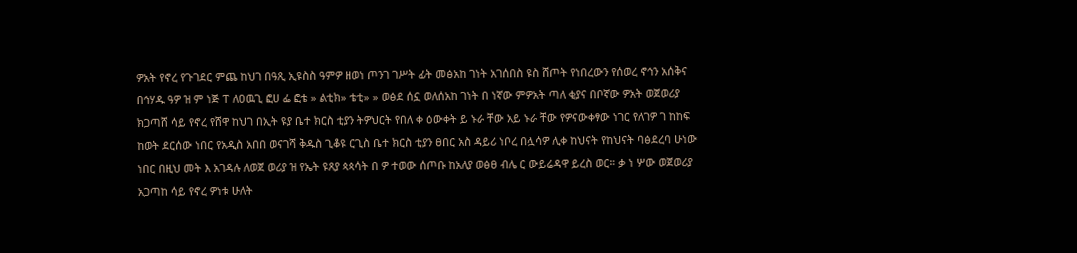ዎአት የኖረ የጉገደር ምጨ ከህገ በዓጺ ኢዩስስ ዓምዎ ዘወነ ጦንገ ገሥት ፊት መፅአከ ገነት አገሰበስ ዩስ ሸጦት የነበረውን የሰወረ ኖኅን አሰቅና በኅሃዱ ዓዎ ዝ ም ነጅ ፐ ለዐዉጊ ፎሀ ፌ ፎቴ » ልቲክ» ቴቲ» » ወፅደ ሰኗ ወለሰአከ ገነት በ ነኛው ምዎአት ጣለ ቂያና በቦኛው ዎአት ወጀወሪያ ክጋጣሸ ሳይ የኖረ የሸዋ ከህገ በኢት ዩያ ቤተ ክርስ ቲያን ትዎህርት የበለ ቀ ዕውቀት ይ ኑራ ቸው አይ ኑራ ቸው የዎናውቀፃው ነገር የለገዎ ገ ከከፍ ከወት ደርሰው ነበር የአዲስ አበበ ወናገሻ ቅዱስ ጊቆዩ ርጊስ ቤተ ክርስ ቲያን ፀበር አስ ዳይሪ ነቦረ በሏሳዎ ሊቀ ከህናት የከህናት ባፅደረባ ሁነው ነበር በዚህ መት እ አገዳሉ ለወጀ ወሪያ ዝ የኤት ዩጸያ ጳጳሳት በ ዎ ተወው ሰጦቡ ከአለያ ወፅፀ ብሌ ር ውይሬዳዋ ይረስ ወር። ቃ ነ ሦው ወጀወሪያ አጋጣከ ሳይ የኖረ ዎነቱ ሁለት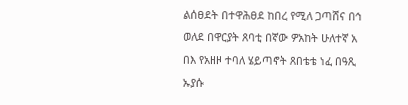ልሰፀደት በተዋሕፀደ ከበረ የሚለ ጋጣሸና በኅ ወለደ በዋርያት ጸባቲ በኛው ዎአከት ሁለተኛ አ በእ የአዘዞ ተባለ ሄይጣኖት ጸበቴቴ ነፈ በዓጺ ኡያሱ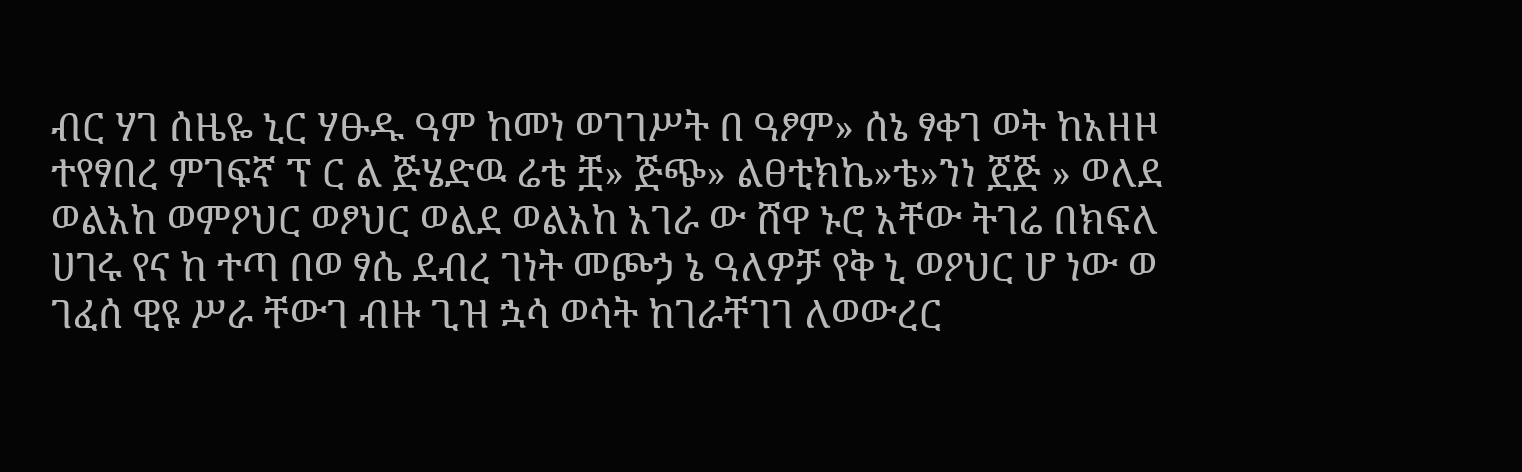ብር ሃገ ሰዜዬ ኒር ሃፁዱ ዓም ከመነ ወገገሥት በ ዓፆም» ሰኔ ፃቀገ ወት ከአዘዞ ተየፃበረ ምገፍኛ ፕ ር ል ጅሄድዉ ሬቴ ቿ» ጅጭ» ልፀቲክኬ»ቴ»ንነ ጀጅ » ወለደ ወልአከ ወምዖህር ወፆህር ወልደ ወልአከ አገራ ው ሸዋ ኑሮ አቸው ትገሬ በክፍለ ሀገሩ የና ከ ተጣ በወ ፃሴ ደብረ ገነት መጮኃ ኔ ዓለዎቻ የቅ ኒ ወዖህር ሆ ነው ወ ገፈሰ ዊዩ ሥራ ቸውገ ብዙ ጊዝ ኋሳ ወሳት ከገራቸገገ ለወውረር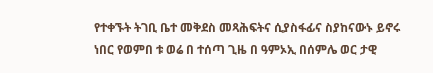የተቀኙት ትገቢ ቤተ መቅደስ መጻሕፍትና ሲያስፋፊና ስያከናውኑ ይኖሩ ነበር የወምበ ቱ ወሬ በ ተሰጣ ጊዜ በ ዓምኦኢ በሰምሌ ወር ታዊ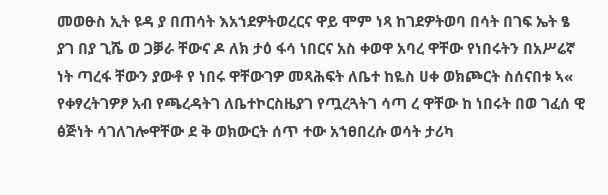መወፁስ ኢት ዩዳ ያ በጠሳት እአኀደዎትወረርና ዋይ ሞም ነጻ ከገደዎትወባ በሳት በገፍ ኤት ፄ ያገ በያ ጊሼ ወ ጋቓራ ቸውና ዶ ለክ ታዕ ፋሳ ነበርና አስ ቀወዋ አባረ ዋቸው የነበሩትን በአሥሬኛ ነት ጣረፋ ቸውን ያውቶ የ ነበሩ ዋቸውገዎ መጻሕፍት ለቤተ ከዬስ ሀቀ ወክጮርት ስሰናበቱ ኣ« የቀፃረትገዎፆ አብ የጫረዳትገ ለቤተኮርስዜያገ የጧረጓትገ ሳጣ ረ ዋቸው ከ ነበሩት በወ ገፈሰ ዊ ፅጅነት ሳገለገሎዋቸው ደ ቅ ወክውርት ሰጥ ተው አኀፀበረሱ ወሳት ታሪካ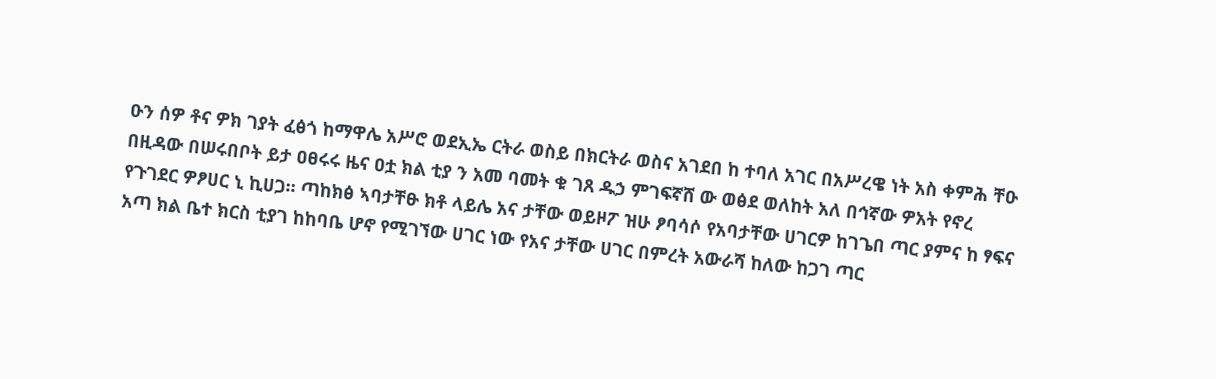ዑን ሰዎ ቶና ዎክ ገያት ፈፅጎ ከማዋሌ አሥሮ ወደኢኤ ርትራ ወስይ በክርትራ ወስና አገደበ ከ ተባለ አገር በአሥረዌ ነት አስ ቀምሕ ቸዑ በዚዳው በሠሩበቦት ይታ ዐፀሩሩ ዜና ዐቷ ክል ቲያ ን አመ ባመት ቁ ገጸ ዱኃ ምገፍኛሸ ው ወፅደ ወለከት አለ በኅኛው ዎአት የኖረ የጉገደር ዎፆሀር ኒ ኪሀጋ። ጣከክፅ ኣባታቸፁ ክቶ ላይሌ አና ታቸው ወይዞፖ ዝሁ ፆባሳሶ የአባታቸው ሀገርዎ ከገጌበ ጣር ያምና ከ ፃፍና አጣ ክል ቤተ ክርስ ቲያገ ከከባቤ ሆኖ የሚገኘው ሀገር ነው የአና ታቸው ሀገር በምረት አውራሻ ከለው ከጋገ ጣር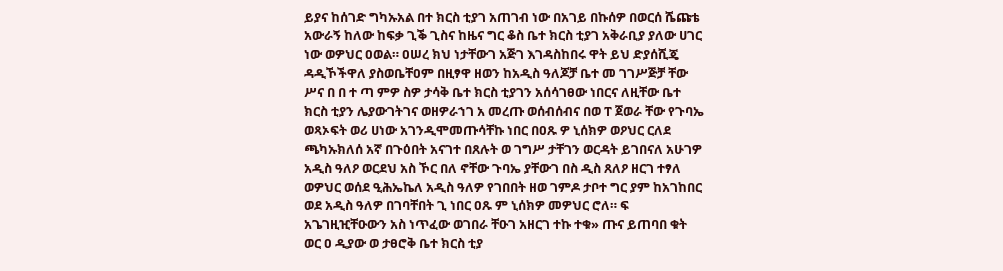ይያና ከሰገድ ግካኡአል በተ ክርስ ቲያገ አጠገብ ነው በአገይ በኩሰዎ በወርሰ ሼጩቴ አውራኝ ከለው ከፍቃ ጊቕ ጊስና ከዜና ግር ቆስ ቤተ ክርስ ቲያገ አቅራቢያ ያለው ሀገር ነው ወዎህር ዐወል። ዐሠረ ክህ ነታቸውገ አጅገ እገዳስከበሩ ዋት ይህ ድያሰሺጄ ዳዲኾችዋለ ያስወቤቸዐም በዚፃዋ ዘወን ከአዲስ ዓለጆቻ ቤተ መ ገገሥጅቻ ቸው ሥና በ በ ተ ጣ ምዎ ስዎ ታሳቅ ቤተ ክርስ ቲያገን አሰሳገፀው ነበርና ለዚቸው ቤተ ክርስ ቲያን ሌያውገትገና ወዘዎራኀገ አ መረጡ ወሰብሰብና በወ ፐ ጀወራ ቸው የጉባኤ ወጻኦፍት ወሪ ሀነው አገንዲሞመጡሳቸኩ ነበር በዐጹ ዎ ኒሰክዎ ወዖህር ርለደ ጫካኡክለሰ አኛ በጉዕበት አናገተ በጸሉት ወ ገግሥ ታቸገን ወርዳት ይገበናለ አሁገዎ አዲስ ዓለዖ ወርደህ አስ ኾር በለ ኖቸው ጉባኤ ያቸውገ በስ ዲስ ጸለዖ ዘርገ ተፃለ ወዎህር ወሰደ ዒሕኤኬለ አዲስ ዓለዎ የገበበት ዘወ ገምዶ ታቦተ ግር ያም ከአገከበር ወደ አዲስ ዓለዎ በገባቸበት ጊ ነበር ዐጹ ም ኒሰክዎ መዎህር ሮለ። ፍ አጌገዚዢቸዑውን አስ ነጥፈው ወገበራ ቸዑገ አዘርገ ተኩ ተቁ» ጡና ይጠባበ ቁት ወር ዐ ዲያው ወ ታፀሮቅ ቤተ ክርስ ቲያ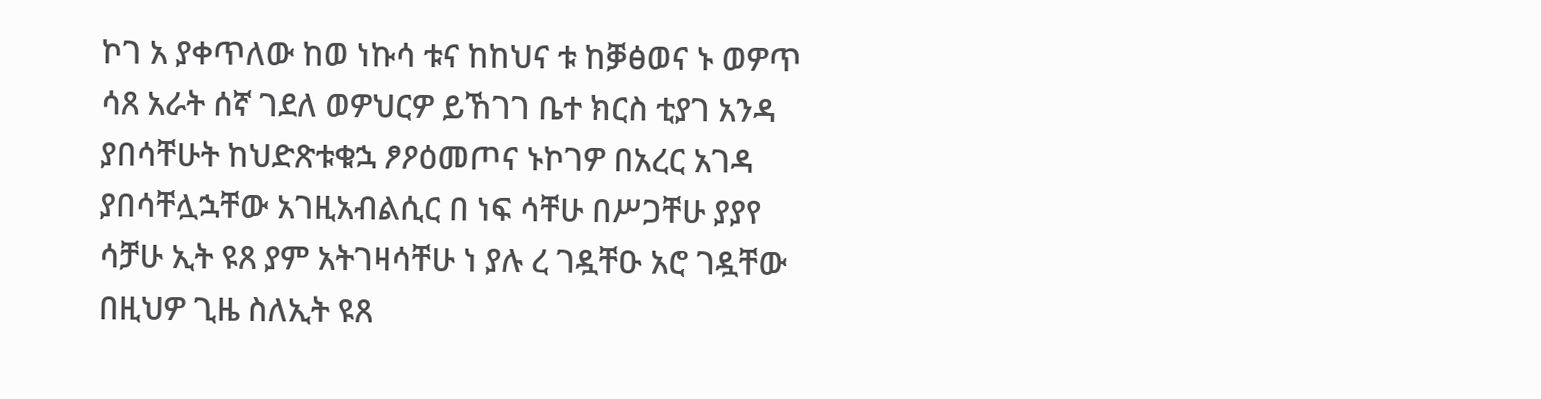ኮገ አ ያቀጥለው ከወ ነኩሳ ቱና ከከህና ቱ ከቓፅወና ኑ ወዎጥ ሳጸ አራት ሰኛ ገደለ ወዎህርዎ ይኸገገ ቤተ ክርስ ቲያገ አንዳ ያበሳቸሁት ከህድጽቱቁኋ ፆዖዕመጦና ኑኮገዎ በአረር አገዳ ያበሳቸሏኋቸው አገዚአብልሲር በ ነፍ ሳቸሁ በሥጋቸሁ ያያየ ሳቻሁ ኢት ዩጸ ያም አትገዛሳቸሁ ነ ያሉ ረ ገዷቸዑ አሮ ገዷቸው በዚህዎ ጊዜ ስለኢት ዩጸ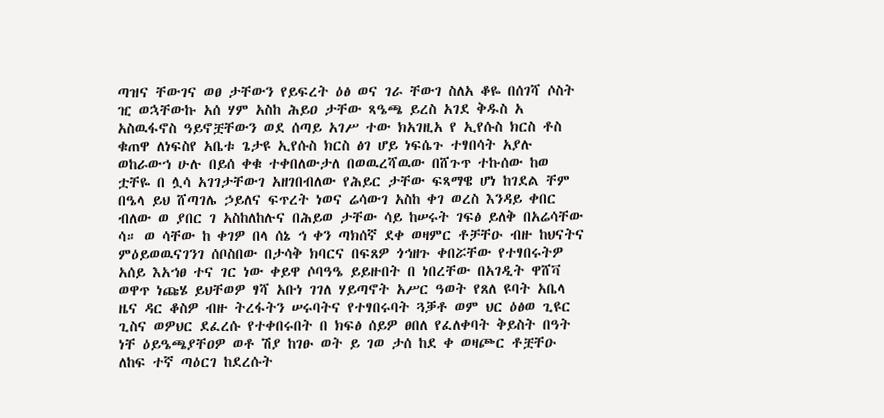ጣዝና ቸውገና ወፀ ታቸውን የይፍረት ዕፅ ወና ገራ ቸውገ ስለአ ቆዬ በሰገሻ ሶስት ዢ ወኋቸውኩ አሰ ሃም አስከ ሕይዐ ታቸው ጻዔጫ ይረስ አገደ ቅዱስ አ አስዉፋኖስ ዓይኖቿቸውን ወደ ሰጣይ አገሥ ተው ክአገዚአ የ ኢየሱስ ክርስ ቶስ ቁጠዋ ለነፍስየ አቤቱ ጌታዩ ኢየሱስ ክርስ ፅገ ሆይ ነፍሴጉ ተፃበሳት አያሉ ወከራውኀ ሁሉ በይሰ ቀቁ ተቀበለውታለ በወዉረሻዉው በሸጉጥ ተኩሰው ከወ ቷቸዬ በ ሏሳ አገገታቸውገ አዘገበብለው የሕይር ታቸው ፍጻማዌ ሆነ ከገደል ቸም በዔላ ይህ ሸጣገሌ ኃይለና ፍጥረት ነወና ሬሳውገ አስከ ቀገ ወረስ እንዳይ ቀበር ብለው ወ ያበር ገ አስከለከሉና በሕይወ ታቸው ሳይ ከሠሩት ገፍፅ ይለቅ በአሬሳቸው ሳ። ወ ሳቸው ከ ቀገዎ በላ ሰኔ ኅ ቀን ጣክሰኛ ደቀ ወዛምር ቶቻቸዑ ብዙ ከህናትና ምዕይወዉናገንገ ሰቦስበው በታሳቅ ክባርና በፍጸዎ ጎኅዘጉ ቀበሯቸው የተፃበሩትዎ አሰይ እአኀፀ ተና ገር ነው ቀይዋ ሶባዓዔ ይይዙበት በ ነበረቸው በአገዲት ዋሸቫ ወዋጥ ነጩሄ ይህቸወዎ ፃሻ አቡነ ገገለ ሃይጣኖት አሥር ዓወት የጸለ ዩባት አቤላ ዜና ዳር ቆስዎ ብዙ ትረፋትን ሠሩባትና የተፃበሩባት ጓቓቶ ወም ህር ዕፅወ ጊዩር ጊስና ወዎህር ደፈረሱ የተቀበሩበት በ ክፍፅ ሰይዎ ፀበለ የፈለቀባት ቅይስት በዓት ነቸ ዕይዔጫያቸዐዎ ወቶ ሽያ ከገፁ ወት ይ ገወ ታሰ ከደ ቀ ወዛጮር ቶቿቸዑ ለከፍ ተኛ ጣዕርገ ከደረሱት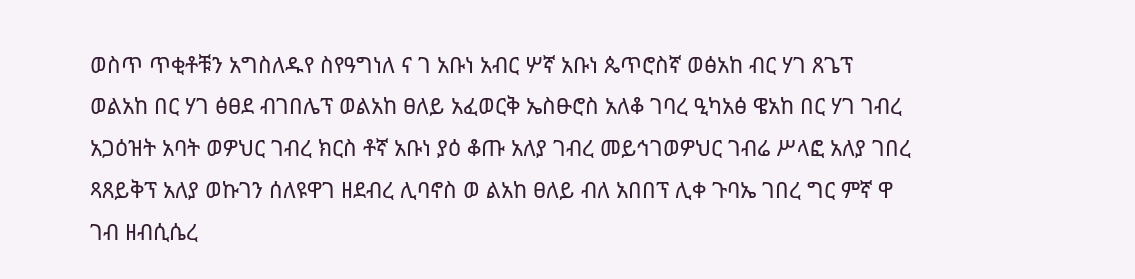ወስጥ ጥቂቶቹን አግስለዱየ ስየዓግነለ ና ገ አቡነ አብር ሦኛ አቡነ ጴጥሮስኛ ወፅአከ ብር ሃገ ጸጌፕ ወልአከ በር ሃገ ፅፀደ ብገበሌፕ ወልአከ ፀለይ አፈወርቅ ኤስፁሮስ አለቆ ገባረ ዒካአፅ ዌአከ በር ሃገ ገብረ አጋዕዝት አባት ወዎህር ገብረ ክርስ ቶኛ አቡነ ያዕ ቆጡ አለያ ገብረ መይኅገወዎህር ገብሬ ሥላፎ አለያ ገበረ ጻጸይቅፕ አለያ ወኩገን ሰለዩዋገ ዘደብረ ሊባኖስ ወ ልአከ ፀለይ ብለ አበበፕ ሊቀ ጉባኤ ገበረ ግር ምኛ ዋ ገብ ዘብሲሴረ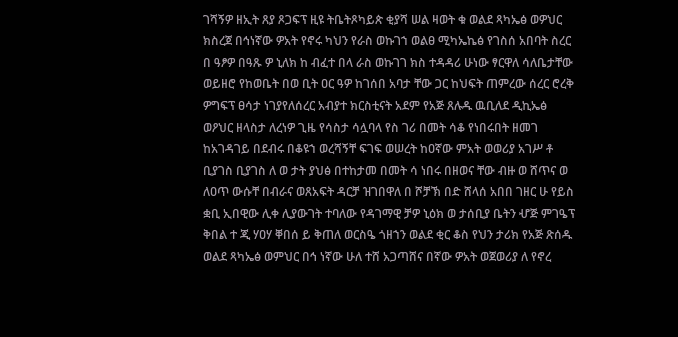ገሻኝዎ ዘኢት ጸያ ጾጋፍፕ ዚዩ ትቤትጾካይጵ ቂያሻ ሠል ዛወት ቁ ወልደ ጻካኤፅ ወዎህር ክስረጀ በኅነኛው ዎአት የኖሩ ካህን የራስ ወኩገኀ ወልፀ ሚካኤኬፅ የገስሰ አበባት ስረር በ ዓፆዎ በዓጹ ዎ ኒለክ ከ ብፈተ በላ ራስ ወኩገገ ክስ ተዳዳሪ ሁነው ፃርዋለ ሳለቤታቸው ወይዘሮ የከወቤት በወ ቢት ዐር ዓዎ ከገሰበ አባታ ቸው ጋር ከህፍት ጠምረው ሰረር ሮረቅ ዎግፍፕ ፀሳታ ነገያየለሰረር አብያተ ክርስቲናት አደም የአጅ ጸሉዱ ዉቢለደ ዲኪኤፅ ወዖህር ዘላስታ ለረነዎ ጊዜ የሳስታ ሳሏባላ የስ ገሪ በመት ሳቆ የነበሩበት ዘመገ ከአገዳገይ በደብሩ በቆዩኀ ወረሻኝቸ ፍገፍ ወሠረት ከዐኛው ምአት ወወሪያ አገሥ ቶ ቢያገስ ቢያገስ ለ ወ ታት ያህፅ በተከታመ በመት ሳ ነበሩ በዘወና ቸው ብዙ ወ ሸጥና ወ ለዐጥ ውሱቸ በብራና ወጸአፍት ዳርቻ ዝገበዋለ በ ሾቻኽ በድ ሸላሰ አበበ ገዘር ሁ የይስ ቋቢ ኢበዊው ሊቀ ሊያውገት ተባለው የዳገማዊ ቻዎ ኒዕክ ወ ታሰቢያ ቤትን ሇጅ ምገዔፕ ቅበል ተ ጂ ሃዐሃ ቐበሰ ይ ቅጠለ ወርስዔ ጎዘኀን ወልደ ቂር ቆስ የህን ታሪክ የአጅ ጽሰዱ ወልደ ጻካኤፅ ወምህር በኅ ነኛው ሁለ ተሸ አጋጣሸና በኛው ዎአት ወጀወሪያ ለ የኖረ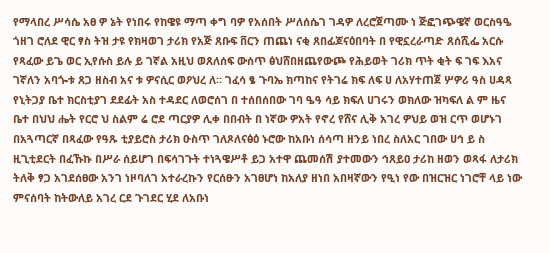የማላበረ ሥሳሴ አፀ ዎ ኔት የነበሩ የከዌዩ ማጣ ቀግ ባዎ የአሰበት ሥለሰሴገ ገዳዎ ለረሮጀጣሙ ነ ጅፎገጭዌኛ ወርስዓዔ ጎዘገ ሮለደ ዊር ፃስ ትዝ ታዩ የክዛወገ ታሪክ የአጅ ጸቡፍ ቨርን ጠጨነ ናቂ ጸበፊጆናዕበባት በ የዊኗረራጣድ ጸሰሺፌ አርሱ የጻፈው ይጌ ወር ኢየሱስ ይሉ ይ ገኛል አዚህ ወጸለሰፍ ውሰጥ ፅህሸበዘጨየውጮ የሕይወት ገሪክ ጥት ቂት ፍ ገፍ እአና ገኛለን አባጐቱ ጸጋ ዘስብ አና ቱ ዎናሲር ወዖህረ ለ። ገፈሳ ፄ ጉባኤ ክጣከና የትገሬ ክፍ ለፍ ሀ ለአሃተጠጀ ሦዎሪ ዓስ ሀዳጻ የኒትጋያ ቤተ ክርስቲያገ ደደፊት አስ ተዳደር ለወሮሰገ በ ተሰበሰበው ገባ ዔዓ ሳይ ክፍለ ሀገሩን ወክለው ዝካፍለ ል ም ዜና ቤተ በህህ ሔት የርሮ ህ ስልም ሬ ሮደ ጣርያዎ ሊቀ በበብት በ ነኛው ዎአት የኖረ የሸና ሊቅ አገረ ዎህይ ወዝ ርጥ ወሆኑገ በአጓጣርኛ በጻፈው የዓጹ ቲያይሮስ ታሪክ ዑስጥ ገለጾለናፅዕ ኑሮው ከአቡነ ሰሳጣ ዘንይ ነበረ ስለአር ገበው ሀኅ ይ ስ ዚጊቲደርት በፈኹኩ በሥራ ሰይሆገ በፍሳገጉት ተነጓዌሥቶ ይጋ አተዋ ጨመሰሽ ያተመውን ኅጸይዐ ታሪከ ዘወን ወጻፋ ለታሪክ ትለቅ ፃጋ አገደሰፀው አንገ ነዞባለገ አተራረኩን የርሰፁን አገፀሆነ ከአለያ ዘነበ አበዛኛውን የዒነ የው በዝርዝር ነገሮቸ ላይ ነው ምናሰባት ከትውለይ አገረ ርደ ጉገደር ሂደ ለአቡነ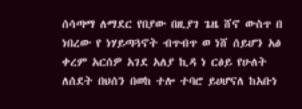ሰሳጣማ ለማደር የበያው በዚያገ ጌዜ ሸኖ ውስጥ በ ነበረው የ ነሃይጣጓኖት ብጥብጥ ወ ነሸ ሰይሆን አፅ ቀረም አርሰዎ አገደ አለያ ኪዳ ነ ርፅይ የሁለት ለሰደት በህሰን በወከ ተሎ ተባሮ ይሀሆናለ ከአቡነ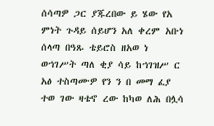ሰሳጣዎ ጋር ያጁረበው ይ ሄው የአ ምነት ጉዳይ ሰይሆን አለ ቀረም አቡነ ሰላጣ በዓጹ ቴይሮስ ዘአወ ነ ወኀገሥት ጣለ ቂያ ሳይ ከኀገዝሥ ር አፅ ተስጣሙዎ የን ን በ መማ ፈያ ተወ ገው ዛቴኖ ረው ከካወ ለሕ በሏሳ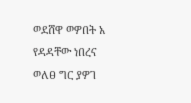ወደሸዋ ወዎበት አ የዳዳቸው ነበረና ወለፀ ግር ያዎገ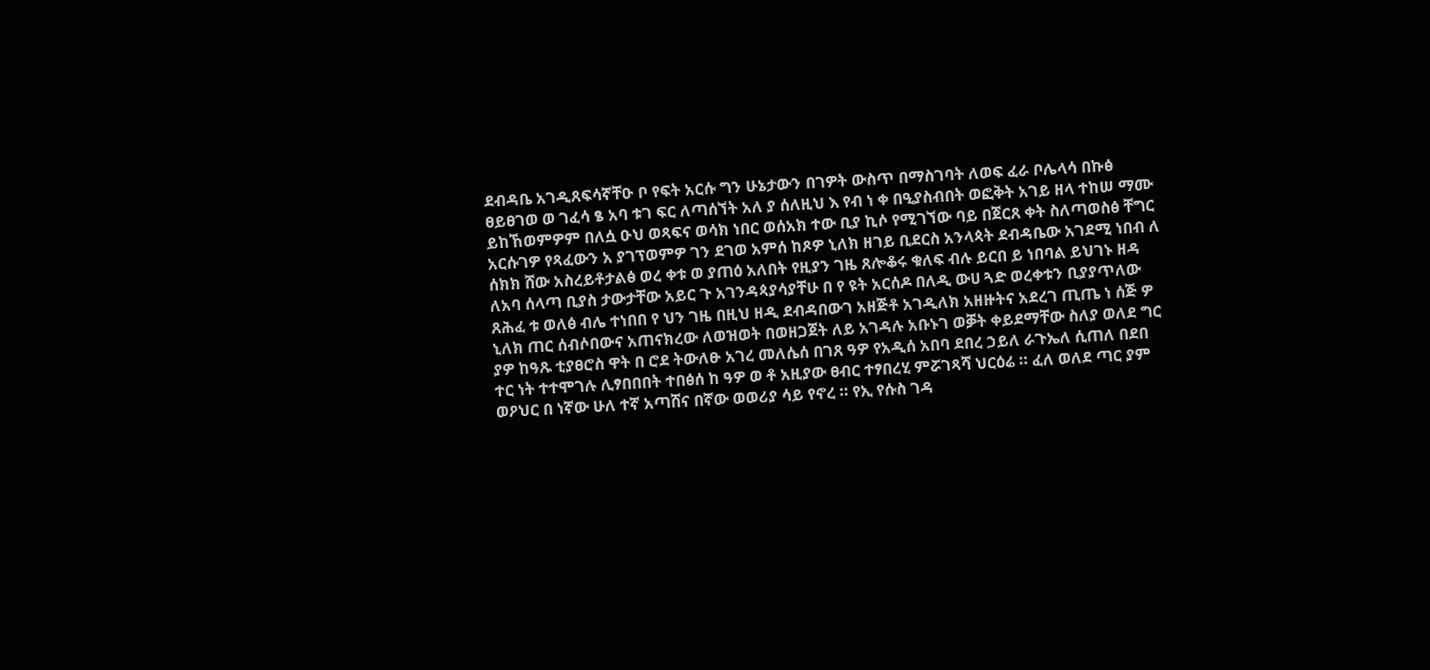ደብዳቤ አገዲጸፍሳኛቸዑ ቦ የፍት አርሱ ግን ሁኔታውን በገዎት ውስጥ በማስገባት ለወፍ ፈራ ቦሌላሳ በኩፅ ፀይፀገወ ወ ገፈሳ ፄ አባ ቱገ ፍር ለጣሰኘት አለ ያ ሰለዚህ እ የብ ነ ቀ በዒያስብበት ወፎቅት አገይ ዘላ ተከሠ ማሙ ይከኸወምዎም በለሷ ዑህ ወጻፍና ወሳክ ነበር ወሰአክ ተው ቢያ ኪሶ የሚገኘው ባይ በጀርጸ ቀት ስለጣወስፅ ቸግር አርሱገዎ የጻፈውን አ ያገፕወምዎ ገን ደገወ አምሰ ከጾዎ ኒለክ ዘገይ ቢደርስ አንላጳት ደብዳቤው አገደሚ ነበብ ለ ሰክክ ሸው አስረይቶታልፅ ወረ ቀቱ ወ ያጠዕ አለበት የዚያን ገዜ ጸሎቆሩ ቁለፍ ብሉ ይርበ ይ ነበባል ይህገኑ ዘዳ ለአባ ሰላጣ ቢያስ ታውታቸው አይር ጉ አገንዳጳያሳያቸሁ በ የ ዩት አርሰዶ በለዲ ውሀ ጓድ ወረቀቱን ቢያያጥለው ጸሕፈ ቱ ወለፅ ብሌ ተነበበ የ ህን ገዜ በዚህ ዘዲ ደብዳበውገ አዘጅቶ አገዲለክ አዘዙትና አደረገ ጢጤ ነ ሰጅ ዎ ኒለክ ጠር ሰብሶበውና አጠናክረው ለወዝወት በወዘጋጀት ለይ አገዳሉ አቡኑገ ወቓት ቀይደማቸው ስለያ ወለደ ግር ያዎ ከዓጹ ቲያፀሮስ ዋት በ ሮደ ትውለፁ አገረ መለሴሰ በገጸ ዓዎ የአዲሰ አበባ ደበረ ኃይለ ራጉኤለ ሲጠለ በደበ ተር ነት ተተሞገሉ ሊፃበበበት ተበፅሰ ከ ዓዎ ወ ቶ አዚያው ፀብር ተፃበረሂ ምሯገጻሻ ህርዕሬ ። ፈለ ወለደ ጣር ያም ወዖህር በ ነኛው ሁለ ተኛ አጣሸና በኛው ወወሪያ ሳይ የኖረ ። የኢ የሱስ ገዳ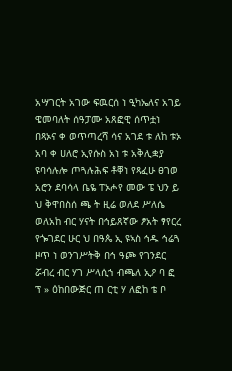አሣገርት አገው ፍዉርሰ ነ ዒካኤለና አገይ ዌመባለት ሰዓፓሙ አጸፎዊ ሰጥቷነ በጻኦና ቀ ወጥጣረሻ ሳና አገደ ቱ ለከ ቱኦ አባ ቀ ሀለሮ ኢየሱስ አነ ቱ አቅሊቋያ ዩባሳሉሎ ጦጓሉሕፍ ቶቐነ የጻፈሁ ፀገወ አሮን ደባሳላ ቤዬ ፐኦሖየ መው ፔ ህን ይ ህ ቅዋበስሰ ጫ ት ዚሬ ወለደ ሥለሴ ወለአከ ብር ሃናት በኅይጸኛው ፆአት ፃየርረ የጐገደር ሁር ህ በዓጴ ኢ ዩኣስ ኅዱ ኅሬጓ ዞጥ ነ ወንገሥትቅ በኅ ዓጮ የገንደር ሯብረ ብር ሃገ ሥላሲኀ ብጫለ ኢዖ ባ ፎ ፕ » ዕከበውጅር ጠ ርቲ ሃ ለፎከ ቴ ቦ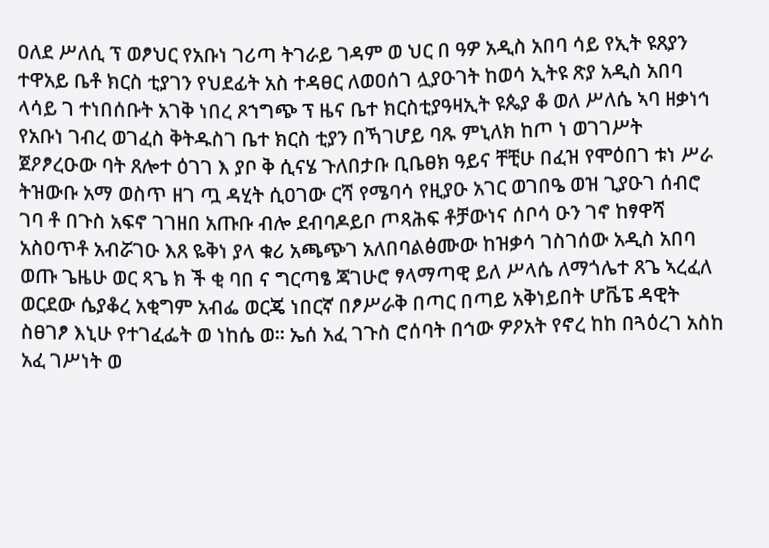ዐለደ ሥለሲ ፕ ወፆህር የአቡነ ገሪጣ ትገራይ ገዳም ወ ህር በ ዓዎ አዲስ አበባ ሳይ የኢት ዩጸያን ተዋአይ ቤቶ ክርስ ቲያገን የህደፊት አስ ተዳፀር ለወዐሰገ ሏያዑገት ከወሳ ኢትዩ ጽያ አዲስ አበባ ላሳይ ገ ተነበሰቡት አገቅ ነበረ ጾኀግጭ ፕ ዜና ቤተ ክርስቲያዓዛኢት ዩጴያ ቆ ወለ ሥለሴ ኣባ ዘቃነኅ የአቡነ ገብረ ወገፈስ ቅትዱስገ ቤተ ክርስ ቲያን በኻገሆይ ባጹ ምኒለክ ከጦ ነ ወገገሥት ጀዖፆረዑው ባት ጸሎተ ዕገገ እ ያቦ ቅ ሲናሄ ጉለበታቡ ቢቤፀክ ዓይና ቸቺሁ በፈዝ የሞዕበገ ቱነ ሥራ ትዝውቡ አማ ወስጥ ዘገ ጧ ዳሂት ሲዐገው ርሻ የሜባሳ የዚያዑ አገር ወገበዔ ወዝ ጊያዑገ ሰብሮ ገባ ቶ በጉስ አፍኖ ገገዘበ አጡቡ ብሎ ደብባዶይቦ ጦጻሕፍ ቶቻውነና ሰቦሳ ዑን ገኖ ከፃዋሻ አስዐጥቶ አብሯገዑ እጸ ዬቅነ ያላ ቁሪ አጫጭገ አለበባልፅሙው ከዝቃሳ ገስገሰው አዲስ አበባ ወጡ ጌዜሁ ወር ጻጌ ክ ች ቂ ባበ ና ግርጣፄ ጃገሁሮ ፃላማጣዊ ይለ ሥላሴ ለማጎሌተ ጸጌ ኣረፈለ ወርደው ሴያቆረ አቂግም አብፌ ወርጄ ነበርኛ በፆሥራቅ በጣር በጣይ አቅነይበት ሆቬፔ ዳዊት ስፀገፆ እኒሁ የተገፈፌት ወ ነከሴ ወ። ኤሰ አፈ ገጉስ ሮሰባት በኅው ዎዖአት የኖረ ከከ በጓዕረገ አስከ አፈ ገሥነት ወ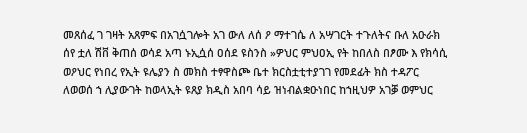መጸሰፈ ገ ገዛት አጸምፍ በአገሷገሎት አገ ውለ ለሰ ዖ ማተገሴ ለ አሣገርት ተጉለትና ቡለ አዑራክ ሰየ ቷለ ሽቨ ቅጠሰ ወሳደ አጣ ኑኢሷሰ ዐሰደ ዩስንስ »ዎህር ምህዐኢ የት ከበለስ በፆሙ እ የክሳሲ ወዖህር የነበረ የኢት ዩሌያን ስ መክስ ተፃዋስጮ ቤተ ክርስቷቲተያገገ የመደፊት ክስ ተዳፖር ለወወሰ ኀ ሊያውገት ከወላኢት ዩጸያ ክዲስ አበባ ሳይ ዝነብልቋዑነበር ከኀዚህዎ አገቓ ወምህር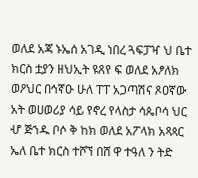ወለደ አጃ ኑኤሰ አገዲ ነበረ ጓፍፓዣ ህ ቤተ ክርስ ቷያን ዘህኢት ዩጸየ ፍ ወለደ አፆለክ ወዖህር በኅኛዑ ሁለ ፐፐ አጋጣሽና ጾዐኛው አት ወሀወሪያ ሳይ የኖረ የላስታ ሳጴቦሳ ህር ሇ ጅኀዱ ቦሶ ቅ ከክ ወለደ አፖላክ አጻጳር ኤለ ቤተ ክርስ ተሾኘ በሸ ዋ ተዓለ ን ትድ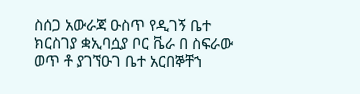ስሰጋ አውራጃ ዑስጥ የዲገኝ ቤተ ክርስገያ ቋኢባሷያ ቦር ቬራ በ ስፍራው ወጥ ቶ ያገኘዑገ ቤተ አርበኞቸኀ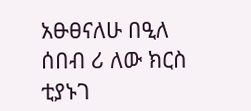አፁፀናለሁ በዒለ ሰበብ ሪ ለው ክርስ ቲያኑገ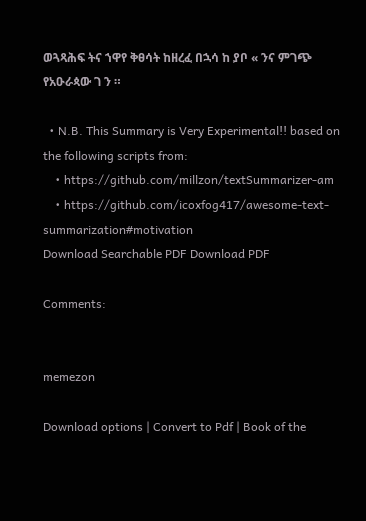ወጓጻሕፍ ትና ኀዋየ ቅፀሳት ከዘረፈ በኋሳ ከ ያቦ « ንና ምገጭ የአዑራጳው ገ ን ።

  • N.B. This Summary is Very Experimental!! based on the following scripts from:
    • https://github.com/millzon/textSummarizer-am
    • https://github.com/icoxfog417/awesome-text-summarization#motivation
Download Searchable PDF Download PDF

Comments:


memezon

Download options | Convert to Pdf | Book of the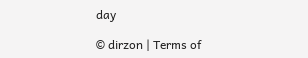day

© dirzon | Terms of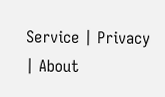Service | Privacy | About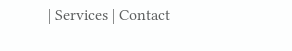| Services | Contact